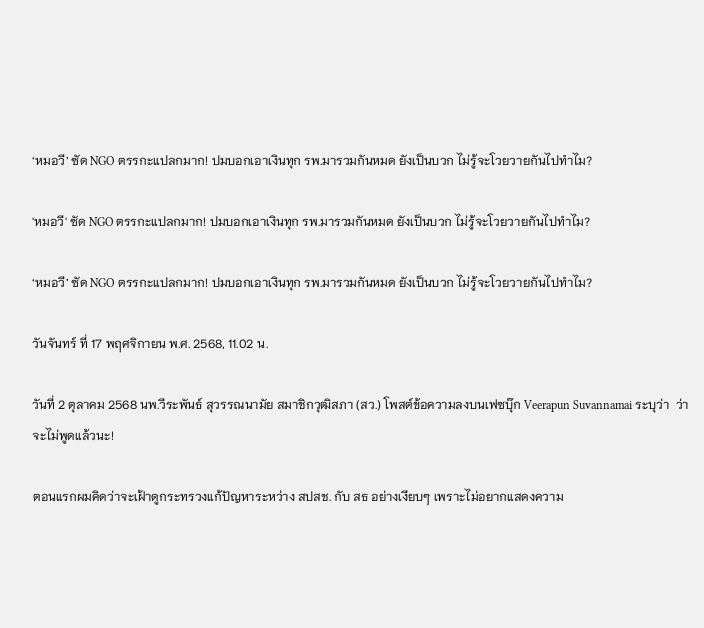‘หมอวี’ ซัด NGO ตรรกะแปลกมาก! ปมบอกเอาเงินทุก รพ.มารวมกันหมด ยังเป็นบวก ไม่รู้จะโวยวายกันไปทำไม?

'หมอวี' ซัด NGO ตรรกะแปลกมาก! ปมบอกเอาเงินทุก รพ.มารวมกันหมด ยังเป็นบวก ไม่รู้จะโวยวายกันไปทำไม?

‘หมอวี’ ซัด NGO ตรรกะแปลกมาก! ปมบอกเอาเงินทุก รพ.มารวมกันหมด ยังเป็นบวก ไม่รู้จะโวยวายกันไปทำไม?

วันจันทร์ ที่ 17 พฤศจิกายน พ.ศ. 2568, 11.02 น.

วันที่ 2 ตุลาคม 2568 นพ.วีระพันธ์ สุวรรณนามัย สมาชิกวุฒิสภา (สว.) โพสต์ข้อความลงบนเฟซบุ๊ก Veerapun Suvannamai ระบุว่า  ว่าจะไม่พูดแล้วนะ!

ตอนแรกผมคิดว่าจะเฝ้าดูกระทรวงแก้ปัญหาระหว่าง สปสช. กับ สธ อย่างเงียบๆ เพราะไม่อยากแสดงความ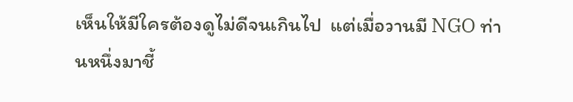เห็นให้มีใครต้องดูไม่ดีจนเกินไป  แต่เมื่อวานมี NGO ท่านหนึ่งมาชี้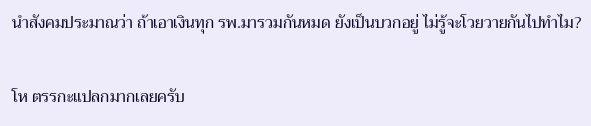นำสังคมประมาณว่า ถ้าเอาเงินทุก รพ.มารวมกันหมด ยังเป็นบวกอยู่ ไม่รู้จะโวยวายกันไปทำไม?

โห ตรรกะแปลกมากเลยครับ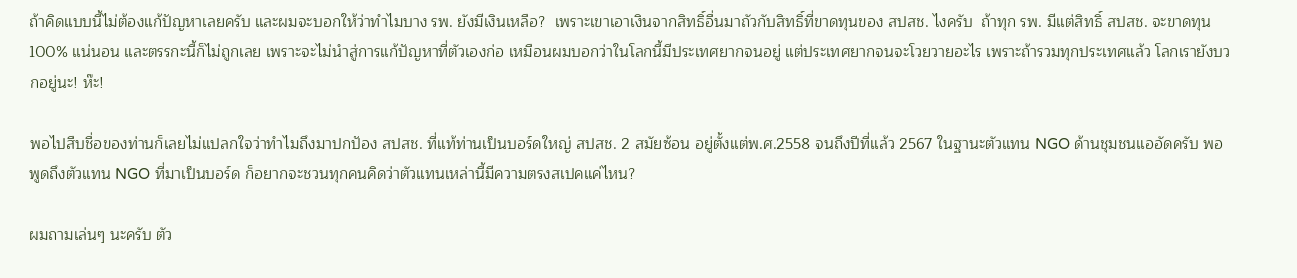ถ้าคิดแบบนี้ไม่ต้องแก้ปัญหาเลยครับ และผมจะบอกให้ว่าทำไมบาง รพ. ยังมีเงินเหลือ?  เพราะเขาเอาเงินจากสิทธิ์อื่นมาถัวกับสิทธิ์ที่ขาดทุนของ สปสช. ไงครับ  ถ้าทุก รพ. มีแต่สิทธิ์ สปสช. จะขาดทุน 100% แน่นอน และตรรกะนี้ก็ไม่ถูกเลย เพราะจะไม่นำสู่การแก้ปัญหาที่ตัวเองก่อ เหมือนผมบอกว่าในโลกนี้มีประเทศยากจนอยู่ แต่ประเทศยากจนจะโวยวายอะไร เพราะถ้ารวมทุกประเทศแล้ว โลกเรายังบวกอยู่นะ! ห๊ะ!

พอไปสืบชื่อของท่านก็เลยไม่แปลกใจว่าทำไมถึงมาปกปัอง สปสช. ที่แท้ท่านเป็นบอร์ดใหญ่ สปสช. 2 สมัยซ้อน อยู่ตั้งแต่พ.ศ.2558 จนถึงปีที่แล้ว 2567 ในฐานะตัวแทน NGO ด้านชุมชนแออัดครับ พอพูดถึงตัวแทน NGO ที่มาเป็นบอร์ด ก็อยากจะชวนทุกคนคิดว่าตัวแทนเหล่านี้มีความตรงสเปคแค่ไหน?

ผมถามเล่นๆ นะครับ ตัว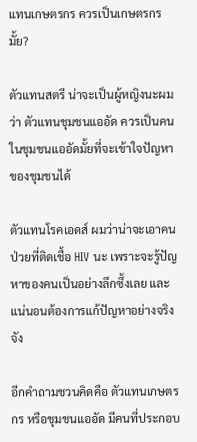แทนเกษตรกร ควรเป็นเกษตรกรมั้ย?

ตัวแทนสตรี น่าจะเป็นผู้หญิงนะผมว่า ตัวแทนชุมชนแออัด ควรเป็นคนในชุมชนแออัดมั้ยที่จะเข้าใจปัญหาของชุมชนได้

ตัวแทนโรคเอดส์ ผมว่าน่าจะเอาคนป่วยที่ติดเชื้อ HIV นะ เพราะจะรู้ปัญหาของคนเป็นอย่างลึกซึ้งเลย และแน่นอนต้องการแก้ปัญหาอย่างจริงจัง

อีกคำถามชวนคิดคือ ตัวแทนเกษตรกร หรือชุมชนแออัด มีคนที่ประกอบ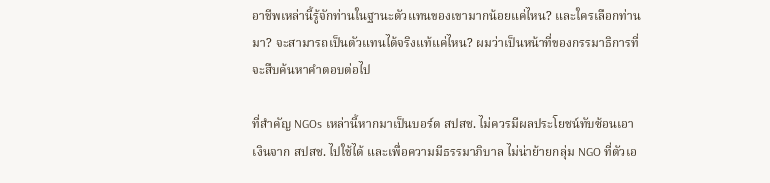อาชีพเหล่านี้รู้จักท่านในฐานะตัวแทนของเขามากน้อยแค่ไหน? และใครเลือกท่านมา? จะสามารถเป็นตัวแทนได้จริงแท้แค่ไหน? ผมว่าเป็นหน้าที่ของกรรมาธิการที่จะสืบค้นหาคำตอบต่อไป

ที่สำคัญ NGOs เหล่านี้หากมาเป็นบอร์ด สปสช. ไม่ควรมีผลประโยชน์ทับซ้อนเอาเงินจาก สปสช. ไปใช้ได้ และเพื่อความมีธรรมาภิบาล ไม่น่าย้ายกลุ่ม NGO ที่ตัวเอ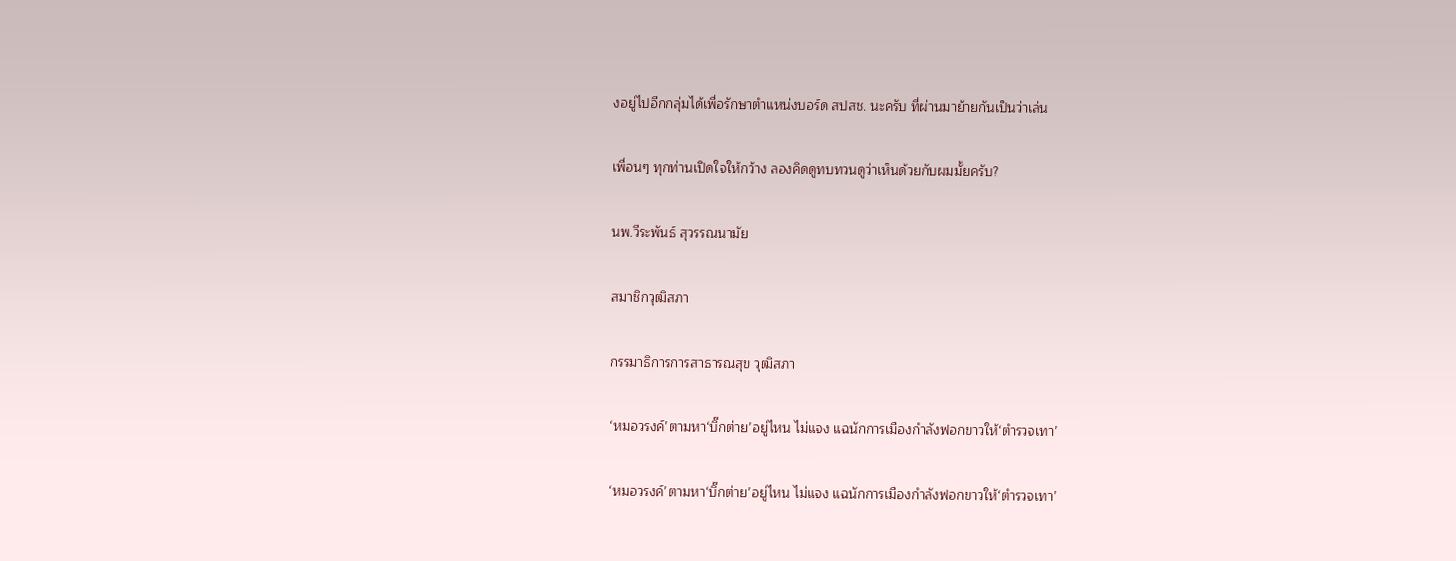งอยู่ไปอีกกลุ่มได้เพื่อรักษาตำแหน่งบอร์ด สปสช. นะครับ ที่ผ่านมาย้ายกันเป็นว่าเล่น

เพื่อนๆ ทุกท่านเปิดใจให้กว้าง ลองคิดดูทบทวนดูว่าเห็นด้วยกับผมมั้ยครับ?

นพ.วีระพันธ์ สุวรรณนามัย

สมาชิกวุฒิสภา

กรรมาธิการการสาธารณสุข วุฒิสภา

‘หมอวรงค์’ตามหา‘บิ๊กต่าย’อยู่ไหน ไม่แจง แฉนักการเมืองกำลังฟอกขาวให้‘ตำรวจเทา’

‘หมอวรงค์’ตามหา‘บิ๊กต่าย’อยู่ไหน ไม่แจง แฉนักการเมืองกำลังฟอกขาวให้‘ตำรวจเทา’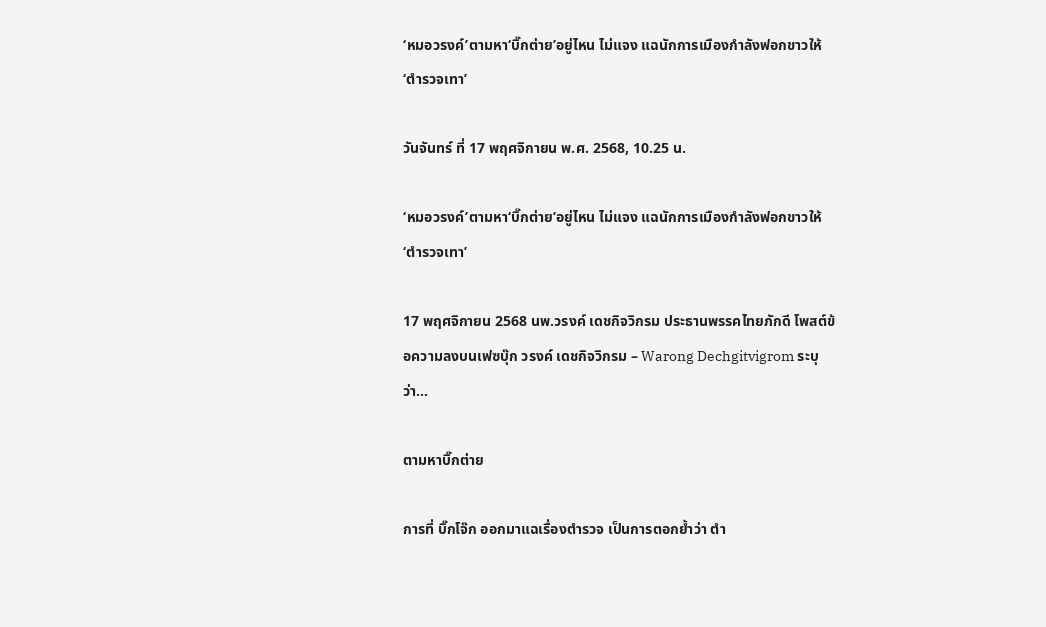‘หมอวรงค์’ตามหา‘บิ๊กต่าย’อยู่ไหน ไม่แจง แฉนักการเมืองกำลังฟอกขาวให้‘ตำรวจเทา’

วันจันทร์ ที่ 17 พฤศจิกายน พ.ศ. 2568, 10.25 น.

‘หมอวรงค์’ตามหา‘บิ๊กต่าย’อยู่ไหน ไม่แจง แฉนักการเมืองกำลังฟอกขาวให้‘ตำรวจเทา’

17 พฤศจิกายน 2568 นพ.วรงค์ เดชกิจวิกรม ประธานพรรคไทยภักดี โพสต์ข้อความลงบนเฟซบุ๊ก วรงค์ เดชกิจวิกรม – Warong Dechgitvigrom ระบุว่า…

ตามหาบิ๊กต่าย

การที่ บิ๊กโจ๊ก ออกมาแฉเรื่องตำรวจ เป็นการตอกย้ำว่า ตำ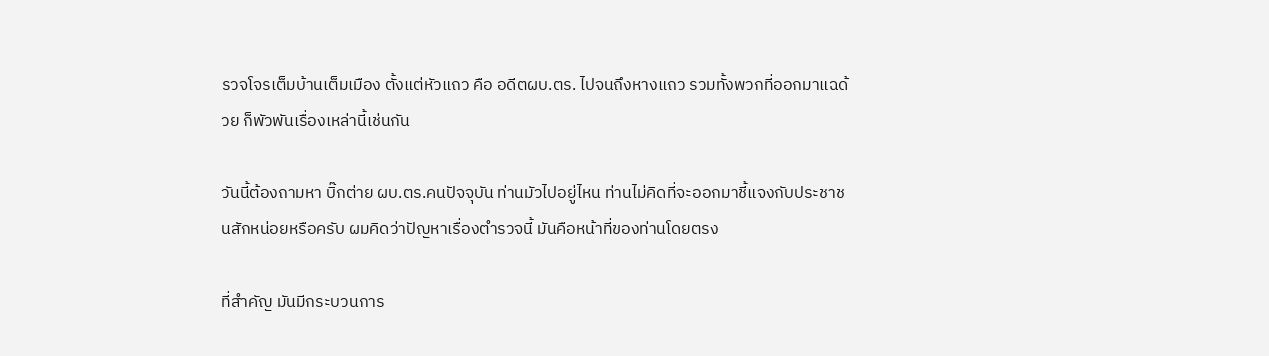รวจโจรเต็มบ้านเต็มเมือง ตั้งแต่หัวแถว คือ อดีตผบ.ตร. ไปจนถึงหางแถว รวมทั้งพวกที่ออกมาแฉด้วย ก็พัวพันเรื่องเหล่านี้เช่นกัน

วันนี้ต้องถามหา บิ๊กต่าย ผบ.ตร.คนปัจจุบัน ท่านมัวไปอยู่ไหน ท่านไม่คิดที่จะออกมาชี้แจงกับประชาชนสักหน่อยหรือครับ ผมคิดว่าปัญหาเรื่องตำรวจนี้ มันคือหน้าที่ของท่านโดยตรง

ที่สำคัญ มันมีกระบวนการ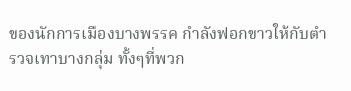ของนักการเมืองบางพรรค กำลังฟอกขาวให้กับตำรวจเทาบางกลุ่ม ทั้งๆที่พวก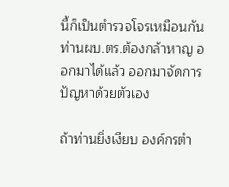นี้ก็เป็นตำรวจโจรเหมือนกัน ท่านผบ.ตร.ต้องกล้าหาญ ออกมาได้แล้ว ออกมาจัดการปัญหาด้วยตัวเอง

ถ้าท่านยิ่งเงียบ องค์กรตำ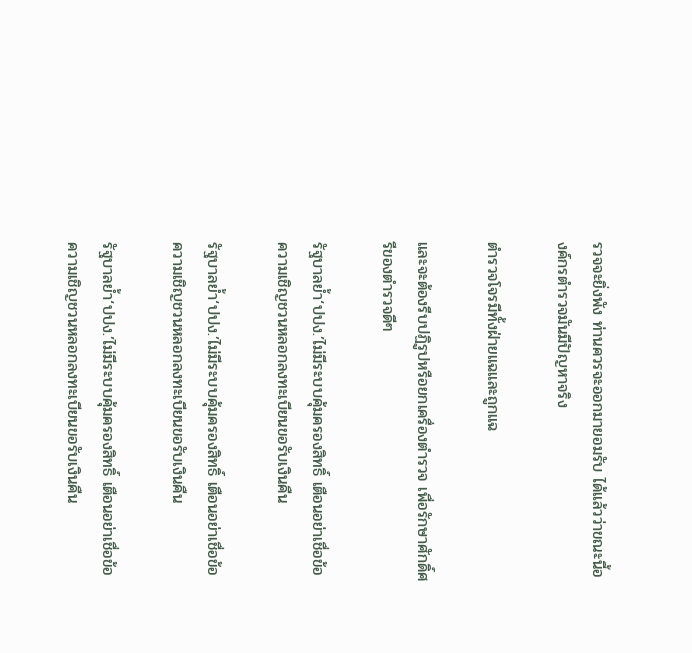รวจจะยิ่งพัง ท่านควรจะออกมายอมรับ ได้แล้วว่าขณะนี้องค์กรตำรวจมันมีปัญหาจริง

ตำรวจโจรมีทั้งฝ่ายแฉและถูกแฉ

และจะต้องรีบปฏิรูปหรือยกเครื่องตำรวจ เพื่อรักษาศักดิ์ศรีของตำรวจดีๆ

รัฐบาลย้ำ‘ปปง.’ไม่มีระบบคุ้มครองสิทธิ์ เตือนอย่าเชื่อข้อความเชิญชวนหลอกลงทะเบียนขอรับเงินคืน

รัฐบาลย้ำ‘ปปง.’ไม่มีระบบคุ้มครองสิทธิ์ เตือนอย่าเชื่อข้อความเชิญชวนหลอกลงทะเบียนขอรับเงินคืน

รัฐบาลย้ำ‘ปปง.’ไม่มีระบบคุ้มครองสิทธิ์ เตือนอย่าเชื่อข้อความเชิญชวนหลอกลงทะเบียนขอรับเงินคืน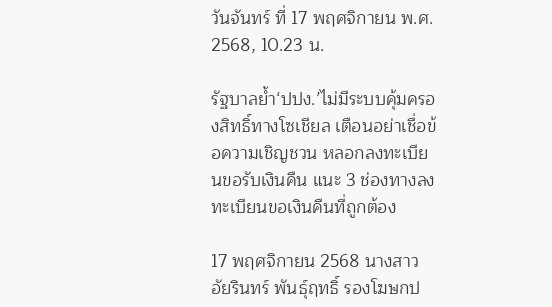วันจันทร์ ที่ 17 พฤศจิกายน พ.ศ. 2568, 10.23 น.

รัฐบาลย้ำ‘ปปง.’ไม่มีระบบคุ้มครองสิทธิ์ทางโซเชียล เตือนอย่าเชื่อข้อความเชิญชวน หลอกลงทะเบียนขอรับเงินคืน แนะ 3 ช่องทางลงทะเบียนขอเงินคืนที่ถูกต้อง

17 พฤศจิกายน 2568 นางสาวอัยรินทร์ พันธุ์ฤทธิ์ รองโฆษกป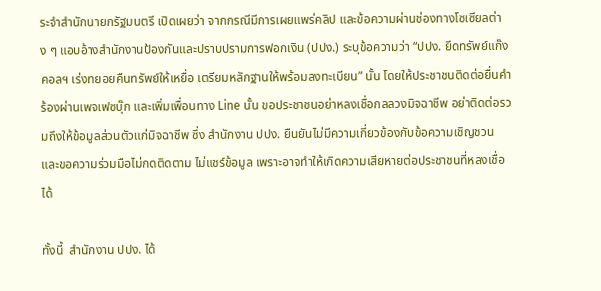ระจำสำนักนายกรัฐมนตรี เปิดเผยว่า จากกรณีมีการเผยแพร่คลิป และข้อความผ่านช่องทางโซเซียลต่าง ๆ แอบอ้างสำนักงานป้องกันและปราบปรามการฟอกเงิน (ปปง.) ระบุข้อความว่า “ปปง. ยึดทรัพย์แก๊งคอลฯ เร่งทยอยคืนทรัพย์ให้เหยื่อ เตรียมหลักฐานให้พร้อมลงทะเบียน” นั้น โดยให้ประชาชนติดต่อยื่นคำร้องผ่านเพจเฟซบุ๊ก และเพิ่มเพื่อนทาง Line นั้น ขอประชาชนอย่าหลงเชื่อกลลวงมิจฉาชีพ อย่าติดต่อรวมถึงให้ข้อมูลส่วนตัวแก่มิจฉาชีพ ซึ่ง สำนักงาน ปปง. ยืนยันไม่มีความเกี่ยวข้องกับข้อความเชิญชวน และขอความร่วมมือไม่กดติดตาม ไม่แชร์ข้อมูล เพราะอาจทำให้เกิดความเสียหายต่อประชาชนที่หลงเชื่อได้

ทั้งนี้  สำนักงาน ปปง. ได้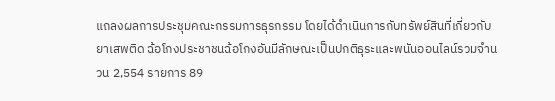แถลงผลการประชุมคณะกรรมการธุรกรรม โดยได้ดำเนินการกับทรัพย์สินที่เกี่ยวกับยาเสพติด ฉ้อโกงประชาชนฉ้อโกงอันมีลักษณะเป็นปกติธุระและพนันออนไลน์รวมจำนวน 2,554 รายการ 89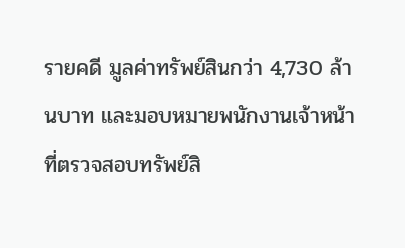รายคดี มูลค่าทรัพย์สินกว่า 4,730 ล้านบาท และมอบหมายพนักงานเจ้าหน้าที่ตรวจสอบทรัพย์สิ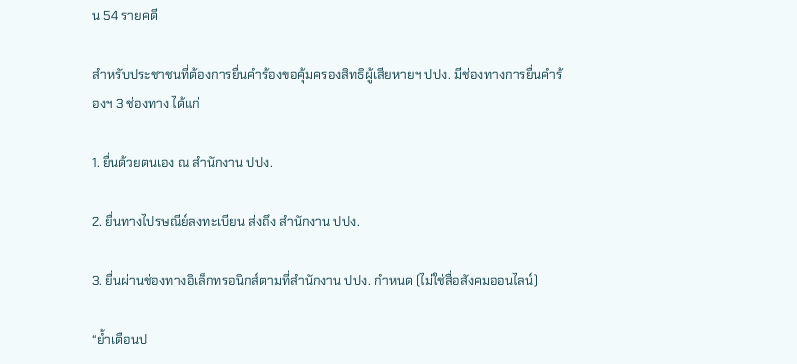น 54 รายคดี

สำหรับประชาชนที่ต้องการยื่นคำร้องขอคุ้มครองสิทธิผู้เสียหายฯ ปปง. มีช่องทางการยื่นคำร้องฯ 3 ช่องทาง ได้แก่

1. ยื่นด้วยตนเอง ณ สำนักงาน ปปง.

2. ยื่นทางไปรษณีย์ลงทะเบียน ส่งถึง สำนักงาน ปปง.

3. ยื่นผ่านช่องทางอิเล็กทรอนิกส์ตามที่สำนักงาน ปปง. กำหนด (ไม่ใช่สื่อสังคมออนไลน์)

“ย้ำเตือนป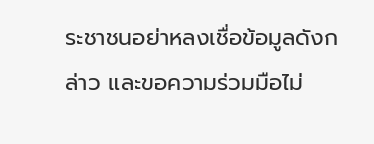ระชาชนอย่าหลงเชื่อข้อมูลดังกล่าว และขอความร่วมมือไม่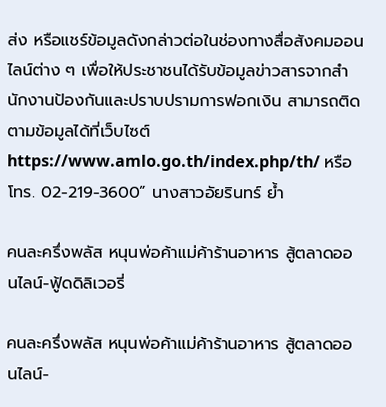ส่ง หรือแชร์ข้อมูลดังกล่าวต่อในช่องทางสื่อสังคมออนไลน์ต่าง ๆ เพื่อให้ประชาชนได้รับข้อมูลข่าวสารจากสำนักงานป้องกันและปราบปรามการฟอกเงิน สามารถติดตามข้อมูลได้ที่เว็บไซต์ https://www.amlo.go.th/index.php/th/ หรือ โทร. 02-219-3600” นางสาวอัยรินทร์ ย้ำ

คนละครึ่งพลัส หนุนพ่อค้าแม่ค้าร้านอาหาร สู้ตลาดออนไลน์-ฟู้ดดิลิเวอรี่

คนละครึ่งพลัส หนุนพ่อค้าแม่ค้าร้านอาหาร สู้ตลาดออนไลน์-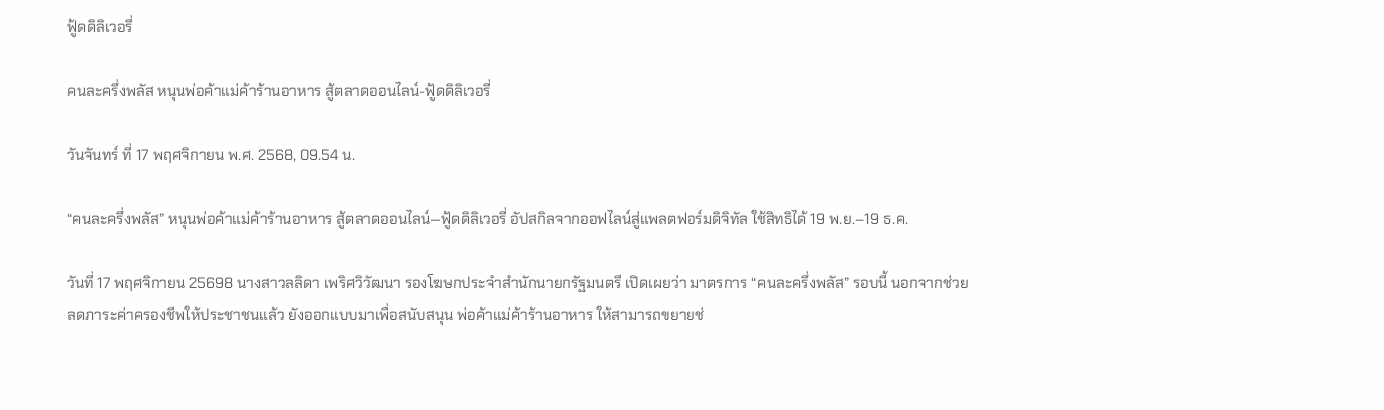ฟู้ดดิลิเวอรี่

คนละครึ่งพลัส หนุนพ่อค้าแม่ค้าร้านอาหาร สู้ตลาดออนไลน์-ฟู้ดดิลิเวอรี่

วันจันทร์ ที่ 17 พฤศจิกายน พ.ศ. 2568, 09.54 น.

“คนละครึ่งพลัส” หนุนพ่อค้าแม่ค้าร้านอาหาร สู้ตลาดออนไลน์—ฟู้ดดิลิเวอรี่ อัปสกิลจากออฟไลน์สู่แพลตฟอร์มดิจิทัล ใช้สิทธิได้ 19 พ.ย.–19 ธ.ค.

วันที่ 17 พฤศจิกายน 25698 นางสาวลลิดา เพริศวิวัฒนา รองโฆษกประจำสำนักนายกรัฐมนตรี เปิดเผยว่า มาตรการ “คนละครึ่งพลัส” รอบนี้ นอกจากช่วยลดภาระค่าครองชีพให้ประชาชนแล้ว ยังออกแบบมาเพื่อสนับสนุน พ่อค้าแม่ค้าร้านอาหาร ให้สามารถขยายช่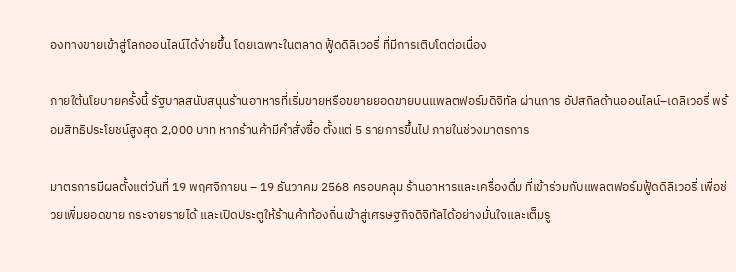องทางขายเข้าสู่โลกออนไลน์ได้ง่ายขึ้น โดยเฉพาะในตลาด ฟู้ดดิลิเวอรี่ ที่มีการเติบโตต่อเนื่อง

ภายใต้นโยบายครั้งนี้ รัฐบาลสนับสนุนร้านอาหารที่เริ่มขายหรือขยายยอดขายบนแพลตฟอร์มดิจิทัล ผ่านการ อัปสกิลด้านออนไลน์–เดลิเวอรี่ พร้อมสิทธิประโยชน์สูงสุด 2,000 บาท หากร้านค้ามีคำสั่งซื้อ ตั้งแต่ 5 รายการขึ้นไป ภายในช่วงมาตรการ

มาตรการมีผลตั้งแต่วันที่ 19 พฤศจิกายน – 19 ธันวาคม 2568 ครอบคลุม ร้านอาหารและเครื่องดื่ม ที่เข้าร่วมกับแพลตฟอร์มฟู้ดดิลิเวอรี่ เพื่อช่วยเพิ่มยอดขาย กระจายรายได้ และเปิดประตูให้ร้านค้าท้องถิ่นเข้าสู่เศรษฐกิจดิจิทัลได้อย่างมั่นใจและเต็มรู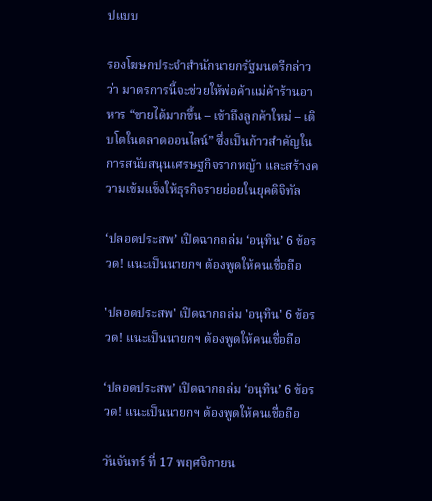ปแบบ

รองโฆษกประจำสำนักนายกรัฐมนตรีกล่าวว่า มาตรการนี้จะช่วยให้พ่อค้าแม่ค้าร้านอาหาร “ขายได้มากขึ้น – เข้าถึงลูกค้าใหม่ – เติบโตในตลาดออนไลน์” ซึ่งเป็นก้าวสำคัญในการสนับสนุนเศรษฐกิจรากหญ้า และสร้างความเข้มแข็งให้ธุรกิจรายย่อยในยุคดิจิทัล

‘ปลอดประสพ’ เปิดฉากถล่ม ‘อนุทิน’ 6 ข้อรวด! แนะเป็นนายกฯ ต้องพูดให้คนเชื่อถือ

'ปลอดประสพ' เปิดฉากถล่ม 'อนุทิน' 6 ข้อรวด! แนะเป็นนายกฯ ต้องพูดให้คนเชื่อถือ

‘ปลอดประสพ’ เปิดฉากถล่ม ‘อนุทิน’ 6 ข้อรวด! แนะเป็นนายกฯ ต้องพูดให้คนเชื่อถือ

วันจันทร์ ที่ 17 พฤศจิกายน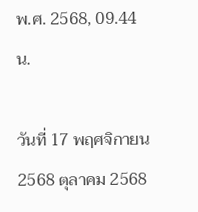พ.ศ. 2568, 09.44 น.

วันที่ 17 พฤศจิกายน 2568 ตุลาคม 2568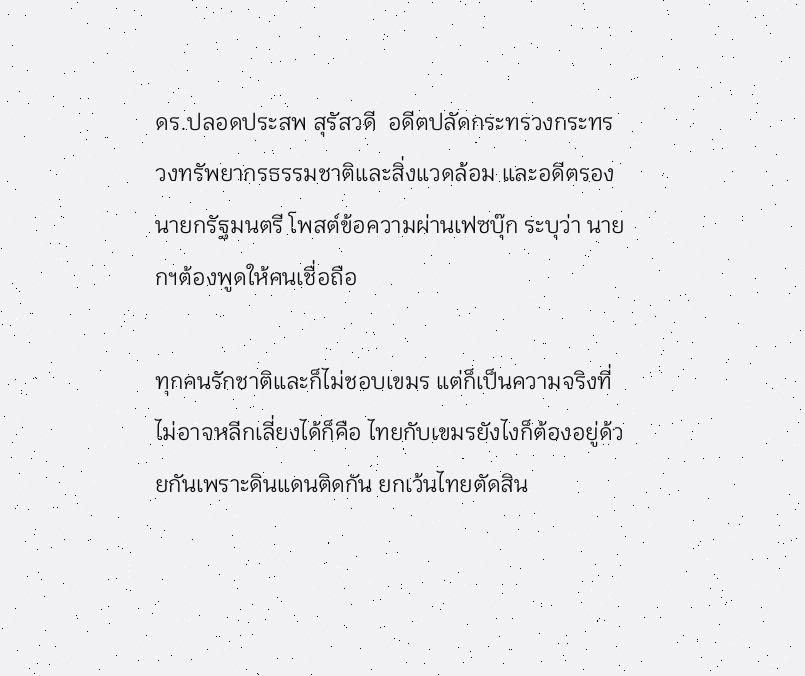ดร.ปลอดประสพ สุรัสวดี  อดีตปลัดกระทรวงกระทรวงทรัพยากรธรรมชาติและสิ่งแวดล้อม และอดีตรองนายกรัฐมนตรี โพสต์ข้อความผ่านเฟซบุ๊ก ระบุว่า นายกฯต้องพูดให้คนเชื่อถือ

ทุกคนรักชาติและก็ไม่ชอบเขมร แต่ก็เป็นความจริงที่ไม่อาจหลีกเลี่ยงได้ก็คือ ไทยกับเขมรยังไงก็ต้องอยู่ด้วยกันเพราะดินแดนติดกัน ยกเว้นไทยตัดสิน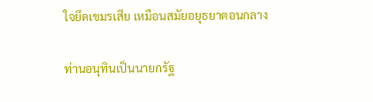ใจยึดเขมรเสีย เหมือนสมัยอยุธยาตอนกลาง

ท่านอนุทินเป็นนายกรัฐ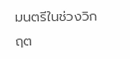มนตรีในช่วงวิกฤต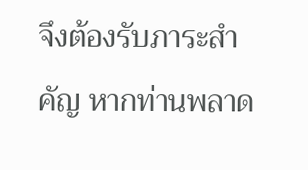จึงต้องรับภาระสำคัญ หากท่านพลาด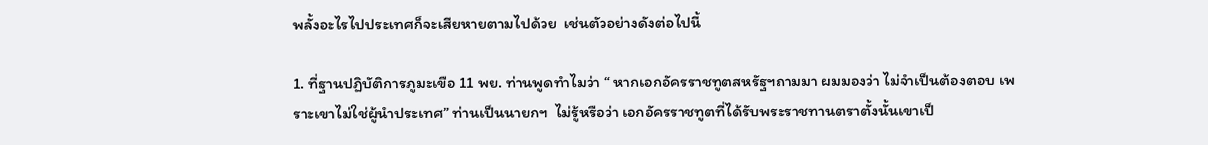พลั้งอะไรไปประเทศก็จะเสียหายตามไปด้วย  เช่นตัวอย่างดังต่อไปนี้

1. ที่ฐานปฏิบัติการภูมะเขือ 11 พย. ท่านพูดทำไมว่า “ หากเอกอัครราชทูตสหรัฐฯถามมา ผมมองว่า ไม่จำเป็นต้องตอบ เพราะเขาไม่ใช่ผู้นำประเทศ” ท่านเป็นนายกฯ  ไม่รู้หรือว่า เอกอัครราชทูตที่ได้รับพระราชทานตราตั้งนั้นเขาเป็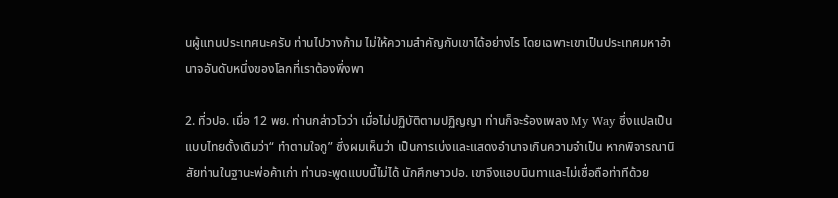นผู้แทนประเทศนะครับ ท่านไปวางก้าม ไม่ให้ความสำคัญกับเขาได้อย่างไร โดยเฉพาะเขาเป็นประเทศมหาอำนาจอันดับหนึ่งของโลกที่เราต้องพึ่งพา

2. ที่วปอ. เมื่อ 12 พย. ท่านกล่าวโวว่า เมื่อไม่ปฏิบัติตามปฏิญญา ท่านก็จะร้องเพลง My Way ซึ่งแปลเป็นแบบไทยดั้งเดิมว่า“ ทำตามใจกู” ซึ่งผมเห็นว่า เป็นการเบ่งและแสดงอำนาจเกินความจำเป็น หากพิจารณานิสัยท่านในฐานะพ่อค้าเก่า ท่านจะพูดแบบนี้ไม่ได้ นักศึกษาวปอ. เขาจึงแอบนินทาและไม่เชื่อถือท่าทีด้วย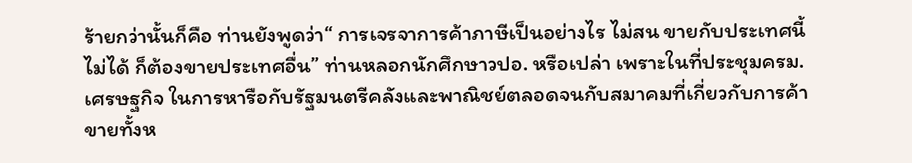ร้ายกว่านั้นก็คือ ท่านยังพูดว่า“ การเจรจาการค้าภาษีเป็นอย่างไร ไม่สน ขายกับประเทศนี้ไม่ได้ ก็ต้องขายประเทศอื่น” ท่านหลอกนักศึกษาวปอ. หรือเปล่า เพราะในที่ประชุมครม.เศรษฐกิจ ในการหารือกับรัฐมนตรีคลังและพาณิชย์ตลอดจนกับสมาคมที่เกี่ยวกับการค้าขายทั้งห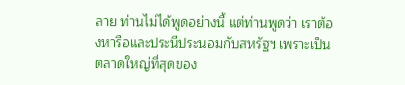ลาย ท่านไม่ได้พูดอย่างนี้ แต่ท่านพูดว่า เราต้องหารือและประนีประนอมกับสหรัฐฯ เพราะเป็นตลาดใหญ่ที่สุดของ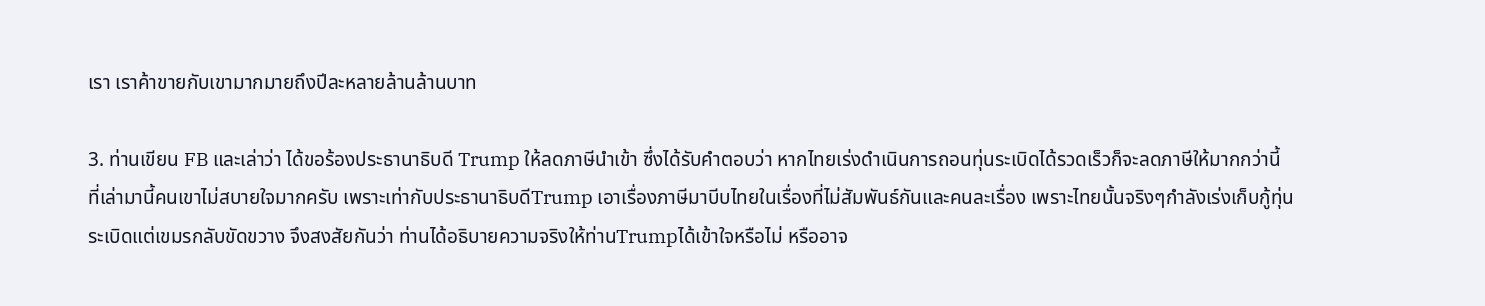เรา เราค้าขายกับเขามากมายถึงปีละหลายล้านล้านบาท

3. ท่านเขียน FB และเล่าว่า ได้ขอร้องประธานาธิบดี Trump ให้ลดภาษีนำเข้า ซึ่งได้รับคำตอบว่า หากไทยเร่งดำเนินการถอนทุ่นระเบิดได้รวดเร็วก็จะลดภาษีให้มากกว่านี้ ที่เล่ามานี้คนเขาไม่สบายใจมากครับ เพราะเท่ากับประธานาธิบดีTrump เอาเรื่องภาษีมาบีบไทยในเรื่องที่ไม่สัมพันธ์กันและคนละเรื่อง เพราะไทยนั้นจริงๆกำลังเร่งเก็บกู้ทุ่นระเบิดแต่เขมรกลับขัดขวาง จึงสงสัยกันว่า ท่านได้อธิบายความจริงให้ท่านTrumpได้เข้าใจหรือไม่ หรืออาจ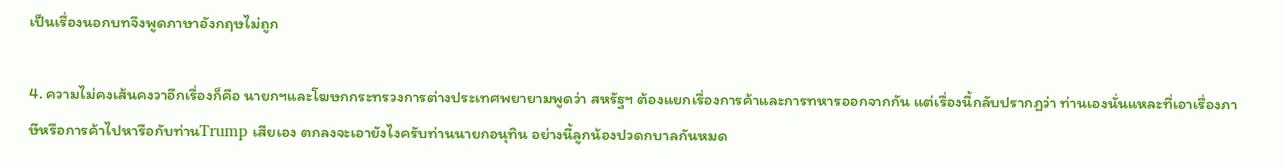เป็นเรื่องนอกบทจึงพูดภาษาอังกฤษไม่ถูก

4. ความไม่คงเส้นคงวาอีกเรื่องก็คือ นายกฯและโฆษกกระทรวงการต่างประเทศพยายามพูดว่า สหรัฐฯ ต้องแยกเรื่องการค้าและการทหารออกจากกัน แต่เรื่องนี้กลับปรากฏว่า ท่านเองนั่นแหละที่เอาเรื่องภาษีหรือการค้าไปหารือกับท่านTrump เสียเอง ตกลงจะเอายังไงครับท่านนายกอนุทิน อย่างนี้ลูกน้องปวดกบาลกันหมด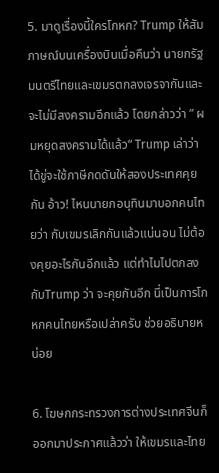5. มาดูเรื่องนี้ใครโกหก? Trump ให้สัมภาษณ์บนเครื่องบินเมื่อคืนว่า นายกรัฐมนตรีไทยและเขมรตกลงเจรจากันและจะไม่มีสงครามอีกแล้ว โดยกล่าวว่า ” ผมหยุดสงครามได้แล้ว“ Trump เล่าว่า ได้ขู่จะใช้ภาษีกดดันให้สองประเทศคุยกัน อ้าว! ไหนนายกอนุทินมาบอกคนไทยว่า กับเขมรเลิกกันแล้วแน่นอน ไม่ต้องคุยอะไรกันอีกแล้ว แต่ทำไมไปตกลงกับTrump ว่า จะคุยกันอีก นี่เป็นการโกหกคนไทยหรือเปล่าครับ ช่วยอธิบายหน่อย

6. โฆษกกระทรวงการต่างประเทศจีนก็ออกมาประกาศแล้วว่า ให้เขมรและไทย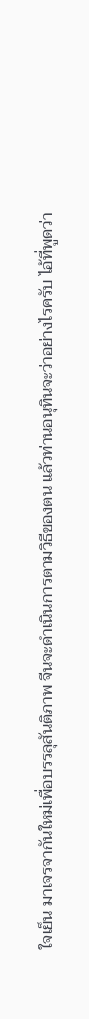ใจเย็น มาเจรจากันใหม่เพื่อบรรลุสันติภาพ จีนจะดำเนินการตามวิธีของตน แล้วท่านอนุทินจะว่าอย่างไรครับ ไอ้ที่พูดว่า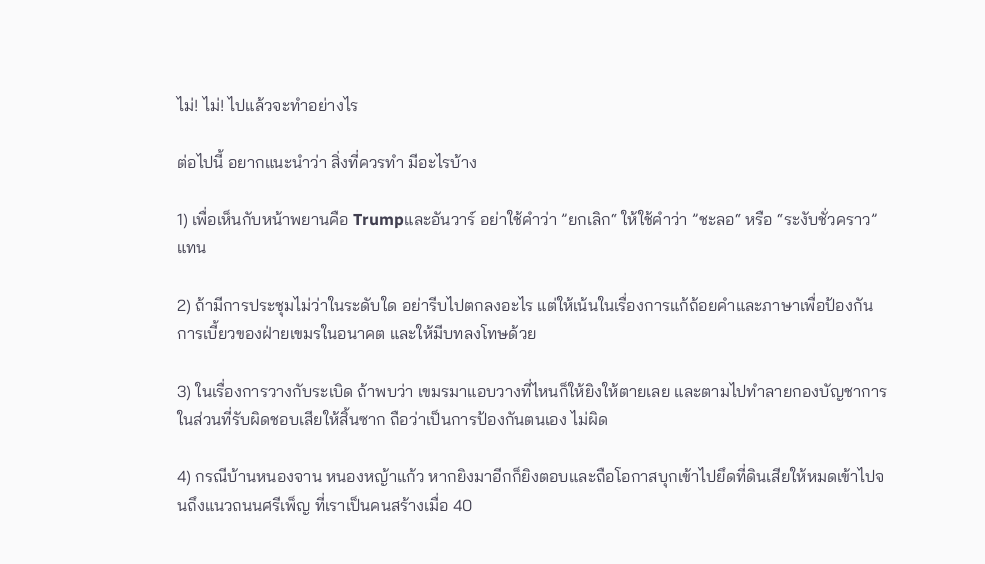ไม่! ไม่! ไปแล้วจะทำอย่างไร

ต่อไปนี้ อยากแนะนำว่า สิ่งที่ควรทำ มีอะไรบ้าง

1) เพื่อเห็นกับหน้าพยานคือ Trumpและอันวาร์ อย่าใช้คำว่า ”ยกเลิก“ ให้ใช้คำว่า ”ชะลอ“ หรือ “ระงับชั่วคราว”แทน

2) ถ้ามีการประชุมไม่ว่าในระดับใด อย่ารีบไปตกลงอะไร แต่ให้เน้นในเรื่องการแก้ถ้อยคำและภาษาเพื่อป้องกันการเบี้ยวของฝ่ายเขมรในอนาคต และให้มีบทลงโทษด้วย

3) ในเรื่องการวางกับระเบิด ถ้าพบว่า เขมรมาแอบวางที่ไหนก็ให้ยิงให้ตายเลย และตามไปทำลายกองบัญชาการในส่วนที่รับผิดชอบเสียให้สิ้นซาก ถือว่าเป็นการป้องกันตนเอง ไม่ผิด

4) กรณีบ้านหนองจาน หนองหญ้าแก้ว หากยิงมาอีกก็ยิงตอบและถือโอกาสบุกเข้าไปยึดที่ดินเสียให้หมดเข้าไปจนถึงแนวถนนศรีเพ็ญ ที่เราเป็นคนสร้างเมื่อ 40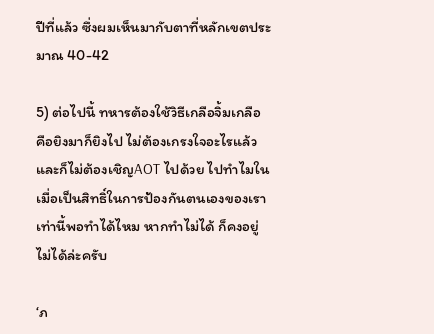ปีที่แล้ว ซึ่งผมเห็นมากับตาที่หลักเขตประมาณ 40-42

5) ต่อไปนี้ ทหารต้องใช้วิธีเกลือจิ้มเกลือ คือยิงมาก็ยิงไป ไม่ต้องเกรงใจอะไรแล้ว และก็ไม่ต้องเชิญAOT ไปด้วย ไปทำไมในเมื่อเป็นสิทธิ์ในการป้องกันตนเองของเราเท่านี้พอทำได้ไหม หากทำไม่ได้ ก็คงอยู่ไม่ได้ล่ะครับ

‘ภ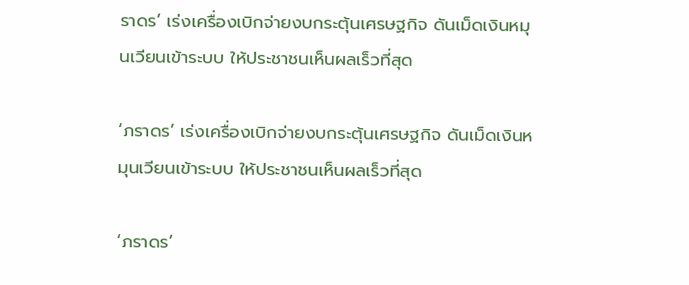ราดร’ เร่งเครื่องเบิกจ่ายงบกระตุ้นเศรษฐกิจ ดันเม็ดเงินหมุนเวียนเข้าระบบ ให้ประชาชนเห็นผลเร็วที่สุด

‘ภราดร’ เร่งเครื่องเบิกจ่ายงบกระตุ้นเศรษฐกิจ ดันเม็ดเงินหมุนเวียนเข้าระบบ ให้ประชาชนเห็นผลเร็วที่สุด

‘ภราดร’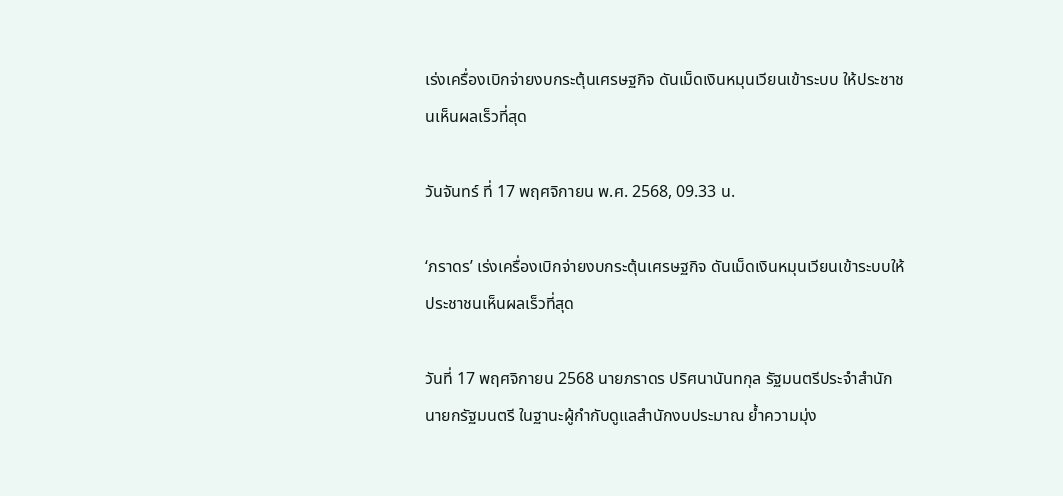เร่งเครื่องเบิกจ่ายงบกระตุ้นเศรษฐกิจ ดันเม็ดเงินหมุนเวียนเข้าระบบ ให้ประชาชนเห็นผลเร็วที่สุด

วันจันทร์ ที่ 17 พฤศจิกายน พ.ศ. 2568, 09.33 น.

‘ภราดร’ เร่งเครื่องเบิกจ่ายงบกระตุ้นเศรษฐกิจ ดันเม็ดเงินหมุนเวียนเข้าระบบให้ประชาชนเห็นผลเร็วที่สุด

วันที่ 17 พฤศจิกายน 2568 นายภราดร ปริศนานันทกุล รัฐมนตรีประจำสำนักนายกรัฐมนตรี ในฐานะผู้กำกับดูแลสำนักงบประมาณ ย้ำความมุ่ง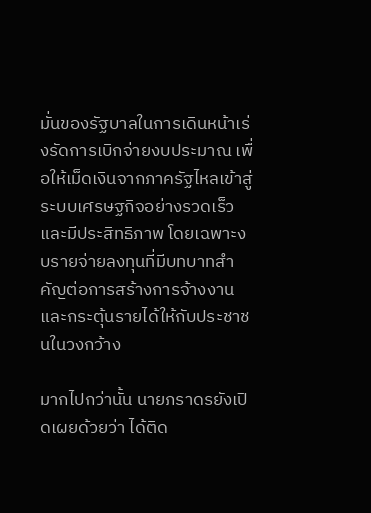มั่นของรัฐบาลในการเดินหน้าเร่งรัดการเบิกจ่ายงบประมาณ เพื่อให้เม็ดเงินจากภาครัฐไหลเข้าสู่ระบบเศรษฐกิจอย่างรวดเร็วและมีประสิทธิภาพ โดยเฉพาะงบรายจ่ายลงทุนที่มีบทบาทสำคัญต่อการสร้างการจ้างงานและกระตุ้นรายได้ให้กับประชาชนในวงกว้าง

มากไปกว่านั้น นายภราดรยังเปิดเผยด้วยว่า ได้ติด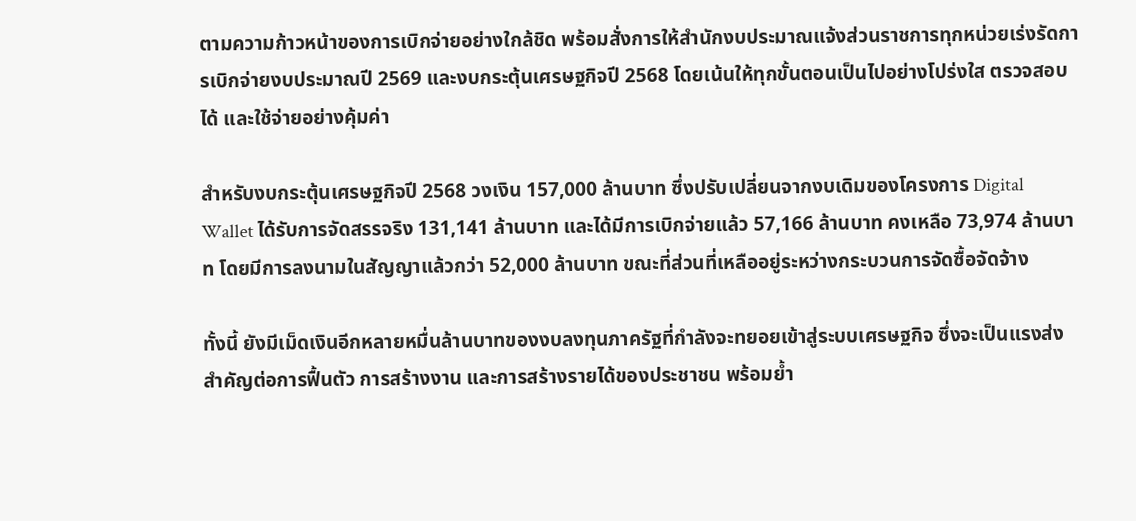ตามความก้าวหน้าของการเบิกจ่ายอย่างใกล้ชิด พร้อมสั่งการให้สำนักงบประมาณแจ้งส่วนราชการทุกหน่วยเร่งรัดการเบิกจ่ายงบประมาณปี 2569 และงบกระตุ้นเศรษฐกิจปี 2568 โดยเน้นให้ทุกขั้นตอนเป็นไปอย่างโปร่งใส ตรวจสอบได้ และใช้จ่ายอย่างคุ้มค่า

สำหรับงบกระตุ้นเศรษฐกิจปี 2568 วงเงิน 157,000 ล้านบาท ซึ่งปรับเปลี่ยนจากงบเดิมของโครงการ Digital Wallet ได้รับการจัดสรรจริง 131,141 ล้านบาท และได้มีการเบิกจ่ายแล้ว 57,166 ล้านบาท คงเหลือ 73,974 ล้านบาท โดยมีการลงนามในสัญญาแล้วกว่า 52,000 ล้านบาท ขณะที่ส่วนที่เหลืออยู่ระหว่างกระบวนการจัดซื้อจัดจ้าง

ทั้งนี้ ยังมีเม็ดเงินอีกหลายหมื่นล้านบาทของงบลงทุนภาครัฐที่กำลังจะทยอยเข้าสู่ระบบเศรษฐกิจ ซึ่งจะเป็นแรงส่งสำคัญต่อการฟื้นตัว การสร้างงาน และการสร้างรายได้ของประชาชน พร้อมย้ำ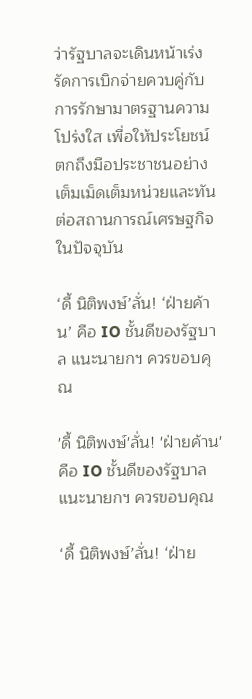ว่ารัฐบาลจะเดินหน้าเร่งรัดการเบิกจ่ายควบคู่กับการรักษามาตรฐานความโปร่งใส เพื่อให้ประโยชน์ตกถึงมือประชาชนอย่างเต็มเม็ดเต็มหน่วยและทันต่อสถานการณ์เศรษฐกิจในปัจจุบัน

‘ดี้ นิติพงษ์’ลั่น! ‘ฝ่ายค้าน’ คือ IO ชั้นดีของรัฐบาล แนะนายกฯ ควรขอบคุณ

'ดี้ นิติพงษ์'ลั่น! 'ฝ่ายค้าน' คือ IO ชั้นดีของรัฐบาล แนะนายกฯ ควรขอบคุณ

‘ดี้ นิติพงษ์’ลั่น! ‘ฝ่าย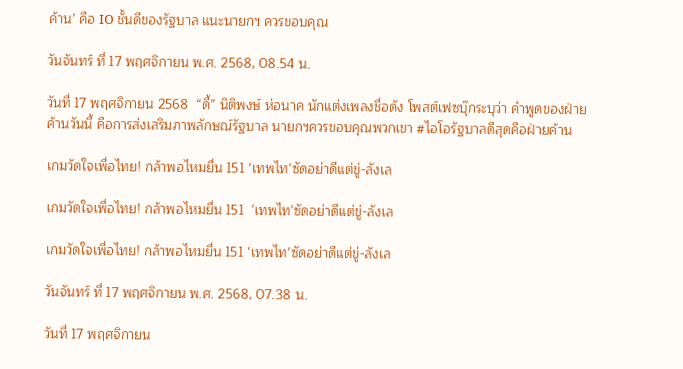ค้าน’ คือ IO ชั้นดีของรัฐบาล แนะนายกฯ ควรขอบคุณ

วันจันทร์ ที่ 17 พฤศจิกายน พ.ศ. 2568, 08.54 น.

วันที่ 17 พฤศจิกายน 2568  “ดี้” นิติพงษ์ ห่อนาค นักแต่งเพลงชื่อดัง โพสต์เฟซบุ๊กระบุว่า คำพูดของฝ่ายค้านวันนี้ คือการส่งเสริมภาพลักษณ์รัฐบาล นายกฯควรขอบคุณพวกเขา #ไอโอรัฐบาลดีสุดคือฝ่ายค้าน

เกมวัดใจเพื่อไทย! กล้าพอไหมยื่น 151 ‘เทพไท’ซัดอย่าดีแต่ขู่-ลังเล

เกมวัดใจเพื่อไทย! กล้าพอไหมยื่น 151  'เทพไท'ซัดอย่าดีแต่ขู่-ลังเล

เกมวัดใจเพื่อไทย! กล้าพอไหมยื่น 151 ‘เทพไท’ซัดอย่าดีแต่ขู่-ลังเล

วันจันทร์ ที่ 17 พฤศจิกายน พ.ศ. 2568, 07.38 น.

วันที่ 17 พฤศจิกายน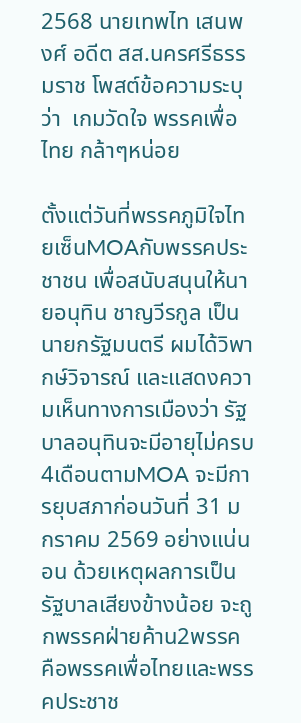2568 นายเทพไท เสนพงศ์ อดีต สส.นครศรีธรรมราช โพสต์ข้อความระบุว่า  เกมวัดใจ พรรคเพื่อไทย กล้าๆหน่อย

ตั้งแต่วันที่พรรคภูมิใจไทยเซ็นMOAกับพรรคประชาชน เพื่อสนับสนุนให้นายอนุทิน ชาญวีรกูล เป็นนายกรัฐมนตรี ผมได้วิพากษ์วิจารณ์ และแสดงความเห็นทางการเมืองว่า รัฐบาลอนุทินจะมีอายุไม่ครบ4เดือนตามMOA จะมีการยุบสภาก่อนวันที่ 31 มกราคม 2569 อย่างแน่นอน ด้วยเหตุผลการเป็นรัฐบาลเสียงข้างน้อย จะถูกพรรคฝ่ายค้าน2พรรค คือพรรคเพื่อไทยและพรรคประชาช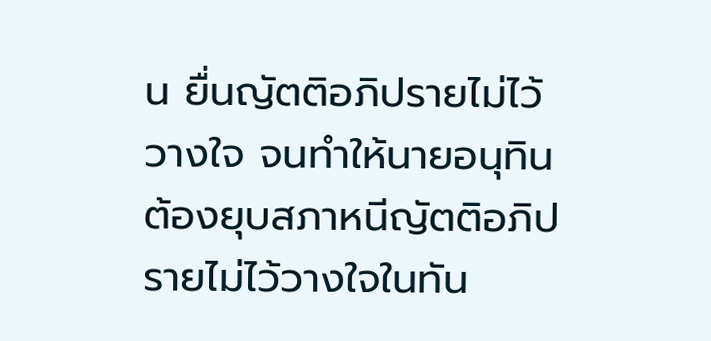น ยื่นญัตติอภิปรายไม่ไว้วางใจ จนทำให้นายอนุทิน ต้องยุบสภาหนีญัตติอภิปรายไม่ไว้วางใจในทัน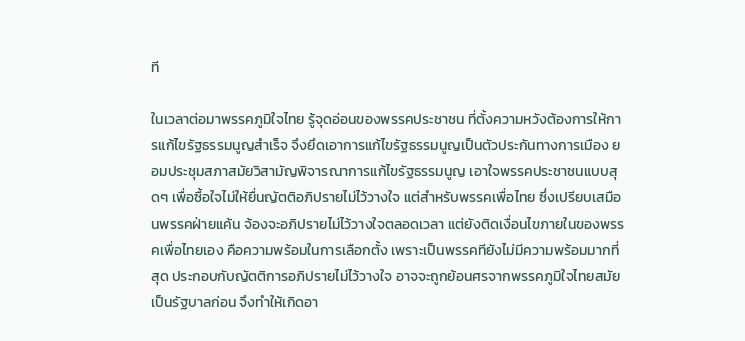ที

ในเวลาต่อมาพรรคภูมิใจไทย รู้จุดอ่อนของพรรคประชาชน ที่ตั้งความหวังต้องการให้การแก้ไขรัฐธรรมนูญสำเร็จ จึงยึดเอาการแก้ไขรัฐธรรมนูญเป็นตัวประกันทางการเมือง ยอมประชุมสภาสมัยวิสามัญพิจารณาการแก้ไขรัฐธรรมนูญ เอาใจพรรคประชาชนแบบสุดๆ เพื่อซื้อใจไม่ให้ยื่นญัตติอภิปรายไม่ไว้วางใจ แต่สำหรับพรรคเพื่อไทย ซึ่งเปรียบเสมือนพรรคฝ่ายแค้น จ้องจะอภิปรายไม่ไว้วางใจตลอดเวลา แต่ยังติดเงื่อนไขภายในของพรรคเพื่อไทยเอง คือความพร้อมในการเลือกตั้ง เพราะเป็นพรรคทียังไม่มีความพร้อมมากที่สุด ประกอบกับญัตติการอภิปรายไม่ไว้วางใจ อาจจะถูกย้อนศรจากพรรคภูมิใจไทยสมัยเป็นรัฐบาลก่อน จึงทำให้เกิดอา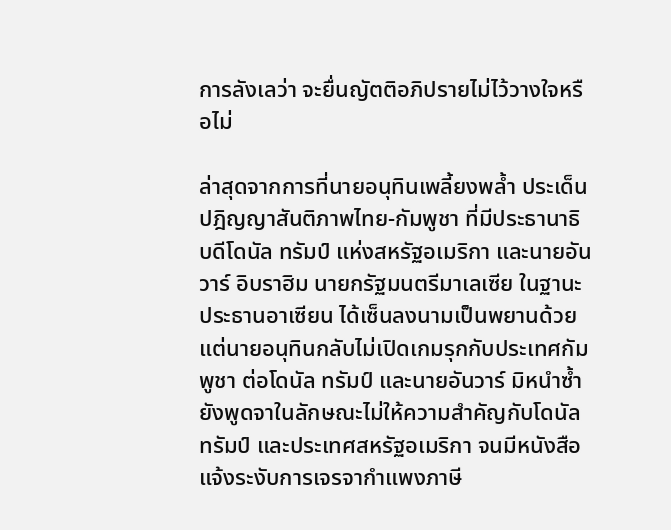การลังเลว่า จะยื่นญัตติอภิปรายไม่ไว้วางใจหรือไม่

ล่าสุดจากการที่นายอนุทินเพลี้ยงพล้ำ ประเด็นปฎิญญาสันติภาพไทย-กัมพูชา ที่มีประธานาธิบดีโดนัล ทรัมป์ แห่งสหรัฐอเมริกา และนายอันวาร์ อิบราฮิม นายกรัฐมนตรีมาเลเซีย ในฐานะประธานอาเซียน ได้เซ็นลงนามเป็นพยานด้วย แต่นายอนุทินกลับไม่เปิดเกมรุกกับประเทศกัมพูชา ต่อโดนัล ทรัมป์ และนายอันวาร์ มิหนำซ้ำยังพูดจาในลักษณะไม่ให้ความสำคัญกับโดนัล ทรัมป์ และประเทศสหรัฐอเมริกา จนมีหนังสือแจ้งระงับการเจรจากำแพงภาษี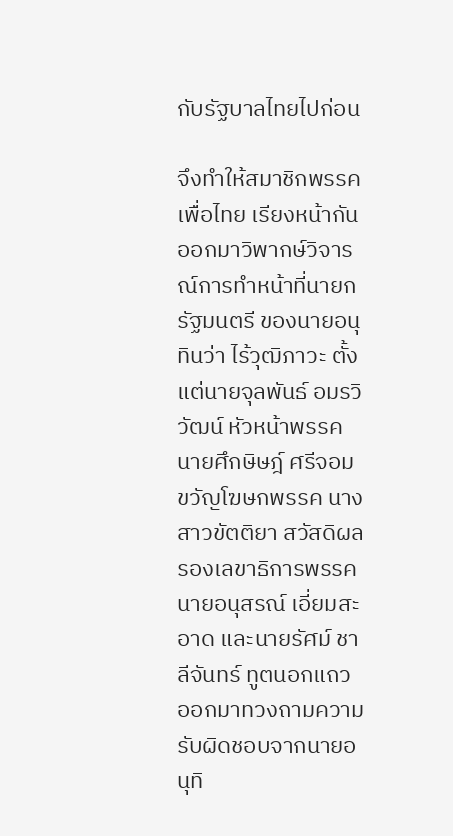กับรัฐบาลไทยไปก่อน

จึงทำให้สมาชิกพรรคเพื่อไทย เรียงหน้ากันออกมาวิพากษ์วิจารณ์การทำหน้าที่นายกรัฐมนตรี ของนายอนุทินว่า ไร้วุฒิภาวะ ตั้งแต่นายจุลพันธ์ อมรวิวัฒน์ หัวหน้าพรรค นายศึกษิษฎ์ ศรีจอมขวัญโฆษกพรรค นางสาวขัตติยา สวัสดิผล รองเลขาธิการพรรค นายอนุสรณ์ เอี่ยมสะอาด และนายรัศม์ ชาลีจันทร์ ทูตนอกแถว ออกมาทวงถามความรับผิดชอบจากนายอนุทิ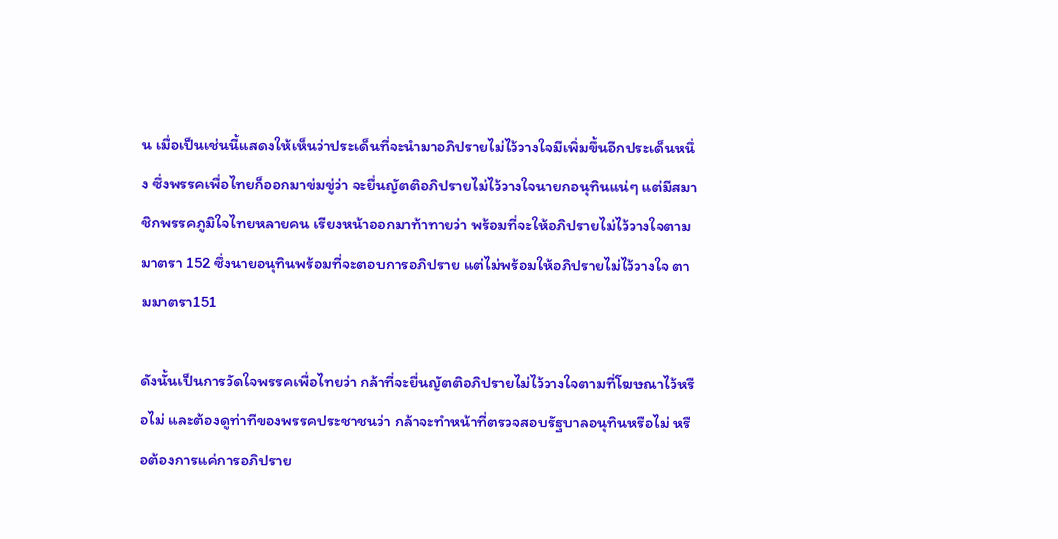น เมื่อเป็นเช่นนี้แสดงให้เห็นว่าประเด็นที่จะนำมาอภิปรายไม่ไว้วางใจมีเพิ่มขึ้นอีกประเด็นหนึ่ง ซึ่งพรรคเพื่อไทยก็ออกมาข่มขู่ว่า จะยื่นญัตติอภิปรายไม่ไว้วางใจนายกอนุทินแน่ๆ แต่มีสมาชิกพรรคภูมิใจไทยหลายคน เรียงหน้าออกมาท้าทายว่า พร้อมที่จะให้อภิปรายไม่ไว้วางใจตามมาตรา 152 ซึ่งนายอนุทินพร้อมที่จะตอบการอภิปราย แต่ไม่พร้อมให้อภิปรายไม่ไว้วางใจ ตามมาตรา151

ดังนั้นเป็นการวัดใจพรรคเพื่อไทยว่า กล้าที่จะยื่นญัตติอภิปรายไม่ไว้วางใจตามที่โฆษณาไว้หรือไม่ และต้องดูท่าทีของพรรคประชาชนว่า กล้าจะทำหน้าที่ตรวจสอบรัฐบาลอนุทินหรือไม่ หรือต้องการแค่การอภิปราย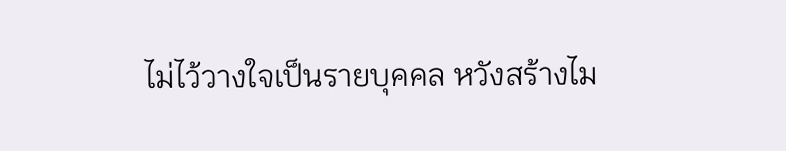ไม่ไว้วางใจเป็นรายบุคคล หวังสร้างไม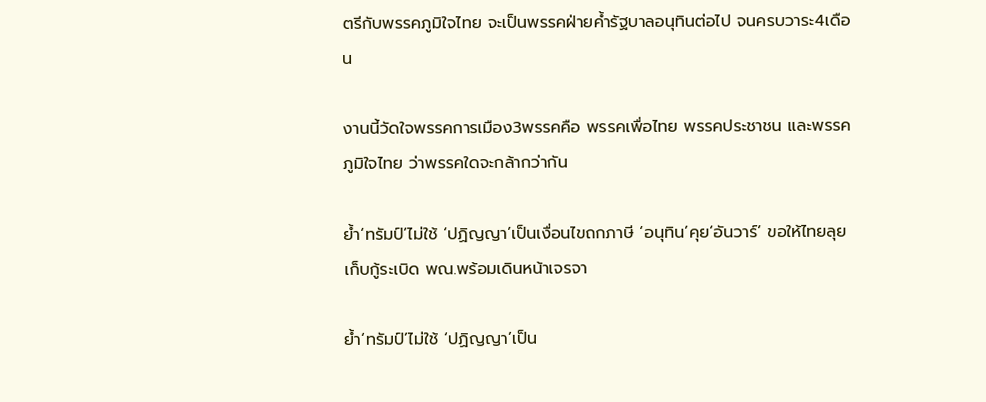ตรีกับพรรคภูมิใจไทย จะเป็นพรรคฝ่ายค้ำรัฐบาลอนุทินต่อไป จนครบวาระ4เดือน

งานนี้วัดใจพรรคการเมือง3พรรคคือ พรรคเพื่อไทย พรรคประชาชน และพรรคภูมิใจไทย ว่าพรรคใดจะกล้ากว่ากัน

ย้ำ‘ทรัมป์’ไม่ใช้ ‘ปฏิญญา’เป็นเงื่อนไขถกภาษี ‘อนุทิน’คุย‘อันวาร์’ ขอให้ไทยลุยเก็บกู้ระเบิด พณ.พร้อมเดินหน้าเจรจา

ย้ำ‘ทรัมป์’ไม่ใช้ ‘ปฏิญญา’เป็น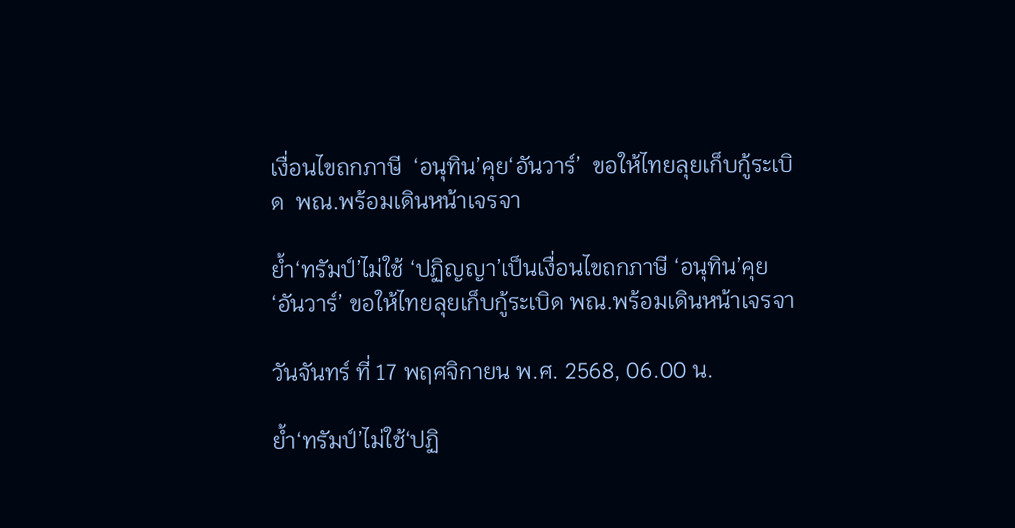เงื่อนไขถกภาษี  ‘อนุทิน’คุย‘อันวาร์’  ขอให้ไทยลุยเก็บกู้ระเบิด  พณ.พร้อมเดินหน้าเจรจา

ย้ำ‘ทรัมป์’ไม่ใช้ ‘ปฏิญญา’เป็นเงื่อนไขถกภาษี ‘อนุทิน’คุย‘อันวาร์’ ขอให้ไทยลุยเก็บกู้ระเบิด พณ.พร้อมเดินหน้าเจรจา

วันจันทร์ ที่ 17 พฤศจิกายน พ.ศ. 2568, 06.00 น.

ย้ำ‘ทรัมป์’ไม่ใช้‘ปฏิ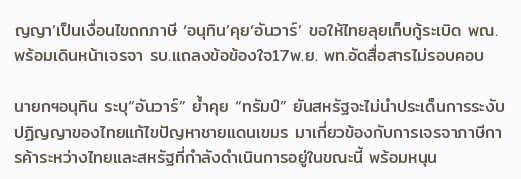ญญา’เป็นเงื่อนไขถกภาษี ‘อนุทิน’คุย‘อันวาร์’ ขอให้ไทยลุยเก็บกู้ระเบิด พณ.พร้อมเดินหน้าเจรจา รบ.แถลงข้อข้องใจ17พ.ย. พท.อัดสื่อสารไม่รอบคอบ

นายกฯอนุทิน ระบุ“อันวาร์” ย้ำคุย “ทรัมป์” ยันสหรัฐจะไม่นำประเด็นการระงับปฏิญญาของไทยแก้ไขปัญหาชายแดนเขมร มาเกี่ยวข้องกับการเจรจาภาษีการค้าระหว่างไทยและสหรัฐที่กำลังดำเนินการอยู่ในขณะนี้ พร้อมหนุน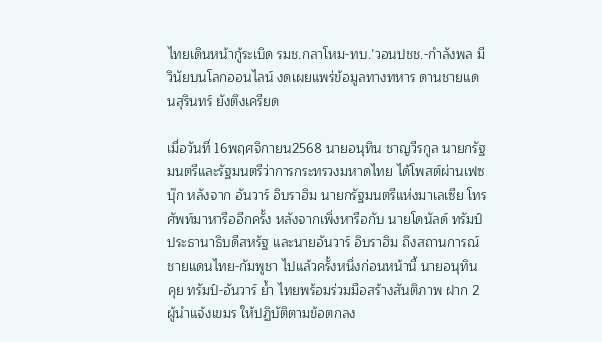ไทยเดินหน้ากู้ระเบิด รมช.กลาโหม-ทบ.’วอนปชช.-กำลังพล มีวินัยบนโลกออนไลน์ งดเผยแพร่ข้อมูลทางทหาร ดานชายแดนสุรินทร์ ยังตึงเครียด

เมื่อวันที่ 16พฤศจิกายน2568 นายอนุทิน ชาญวีรกูล นายกรัฐมนตรีและรัฐมนตรีว่าการกระทรวงมหาดไทย ได้โพสต์ผ่านเฟซบุ๊ก หลังจาก อันวาร์ อิบราฮิม นายกรัฐมนตรีแห่งมาเลเซีย โทรศัพท์มาหารืออีกครั้ง หลังจากเพิ่งหารือกับ นายโดนัลด์ ทรัมป์ ประธานาธิบดีสหรัฐ และนายอันวาร์ อิบราฮิม ถึงสถานการณ์ชายแดนไทย-กัมพูชา ไปแล้วครั้งหนึ่งก่อนหน้านี้ นายอนุทิน คุย ทรัมป์-อันวาร์ ย้ำ ไทยพร้อมร่วมมือสร้างสันติภาพ ฝาก 2 ผู้นำแจ้งเขมร ให้ปฏิบัติตามข้อตกลง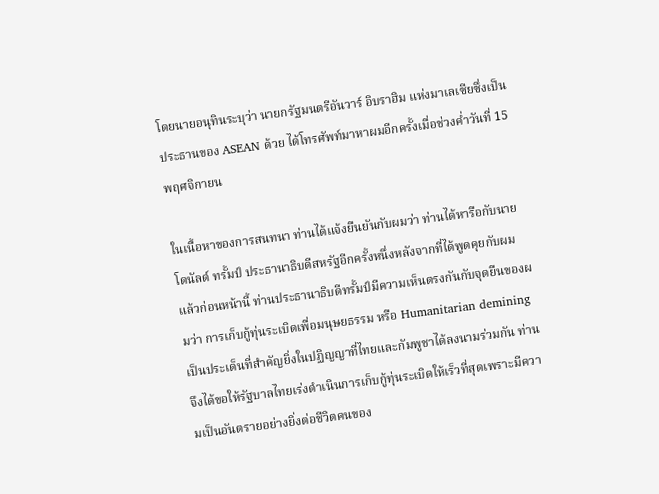โดยนายอนุทินระบุว่า นายกรัฐมนตรีอันวาร์ อิบราฮิม แห่งมาเลเซียซึ่งเป็นประธานของ ASEAN ด้วย ได้โทรศัพท์มาหาผมอีกครั้งเมื่อช่วงค่ำวันที่ 15 พฤศจิกายน

ในเนื้อหาของการสนทนา ท่านได้แจ้งยืนยันกับผมว่า ท่านได้หารือกับนายโดนัลด์ ทรั้มป์ ประธานาธิบดีสหรัฐอีกครั้งหนึ่งหลังจากที่ได้พูดคุยกับผมแล้วก่อนหน้านี้ ท่านประธานาธิบดีทรั้มป์มีความเห็นตรงกันกับจุดยืนของผมว่า การเก็บกู้ทุ่นระเบิดเพื่อมนุษยธรรม หรือ Humanitarian demining เป็นประเด็นที่สำคัญยิ่งในปฏิญญาที่ไทยและกัมพูชาได้ลงนามร่วมกัน ท่านจึงได้ขอให้รัฐบาลไทยเร่งดำเนินการเก็บกู้ทุ่นระเบิดให้เร็วที่สุดเพราะมีความเป็นอันตรายอย่างยิ่งต่อชีวิตคนของ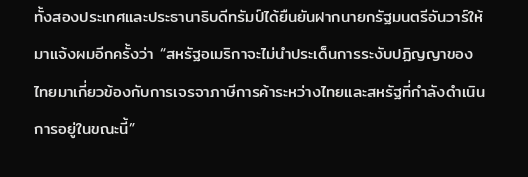ทั้งสองประเทศและประธานาธิบดีทรัมป์ได้ยืนยันฝากนายกรัฐมนตรีอันวาร์ให้มาแจ้งผมอีกครั้งว่า “สหรัฐอเมริกาจะไม่นำประเด็นการระงับปฏิญญาของไทยมาเกี่ยวข้องกับการเจรจาภาษีการค้าระหว่างไทยและสหรัฐที่กำลังดำเนินการอยู่ในขณะนี้”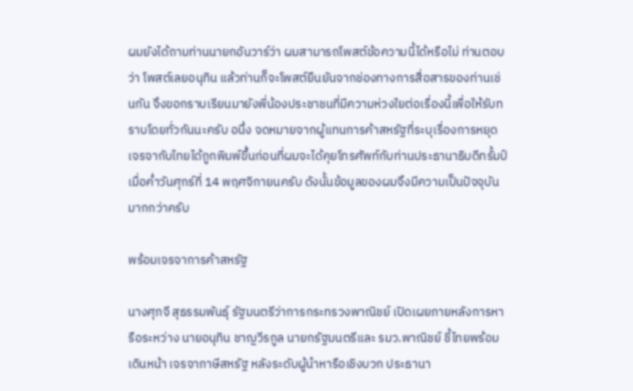ผมยังได้ถามท่านนายกอันวาร์ว่า ผมสามารถโพสต์ข้อความนี้ได้หรือไม่ ท่านตอบว่า โพสต์เลยอนุทิน แล้วท่านก็จะโพสต์ยืนยันจากช่องทางการสื่อสารของท่านเช่นกัน จึงขอกราบเรียนมายังพี่น้องประชาชนที่มีความห่วงใยต่อเรื่องนี้เพื่อให้รับทราบโดยทั่วกันนะครับ อนึ่ง จดหมายจากผู้แทนการค้าสหรัฐที่ระบุเรื่องการหยุดเจรจากับไทยได้ถูกพิมพ์ขึ้นก่อนที่ผมจะได้คุยโทรศัพท์กับท่านประธานาธิบดีทรั้มป์เมื่อค่ำวันศุกร์ที่ 14 พฤศจิกายนครับ ดังนั้นข้อมูลของผมจึงมีความเป็นปัจจุบันมากกว่าครับ

พร้อมเจรจาการค้าสหรัฐ

นางศุภจี สุธรรมพันธุ์ รัฐมนตรีว่าการกระทรวงพาณิชย์ เปิดเผยภายหลังการหารือระหว่าง นายอนุทิน ชาญวีรกูล นายกรัฐมนตรีและ รมว.พาณิชย์ ชี้ไทยพร้อมเดินหน้า เจรจาภาษีสหรัฐ หลังระดับผู้นำหารือเชิงบวก ประธานา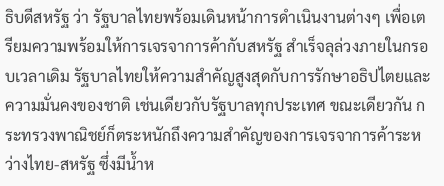ธิบดีสหรัฐ ว่า รัฐบาลไทยพร้อมเดินหน้าการดำเนินงานต่างๆ เพื่อเตรียมความพร้อมให้การเจรจาการค้ากับสหรัฐ สำเร็จลุล่วงภายในกรอบเวลาเดิม รัฐบาลไทยให้ความสำคัญสูงสุดกับการรักษาอธิปไตยและความมั่นคงของชาติ เช่นเดียวกับรัฐบาลทุกประเทศ ขณะเดียวกัน กระทรวงพาณิชย์ก็ตระหนักถึงความสำคัญของการเจรจาการค้าระหว่างไทย-สหรัฐ ซึ่งมีน้ำห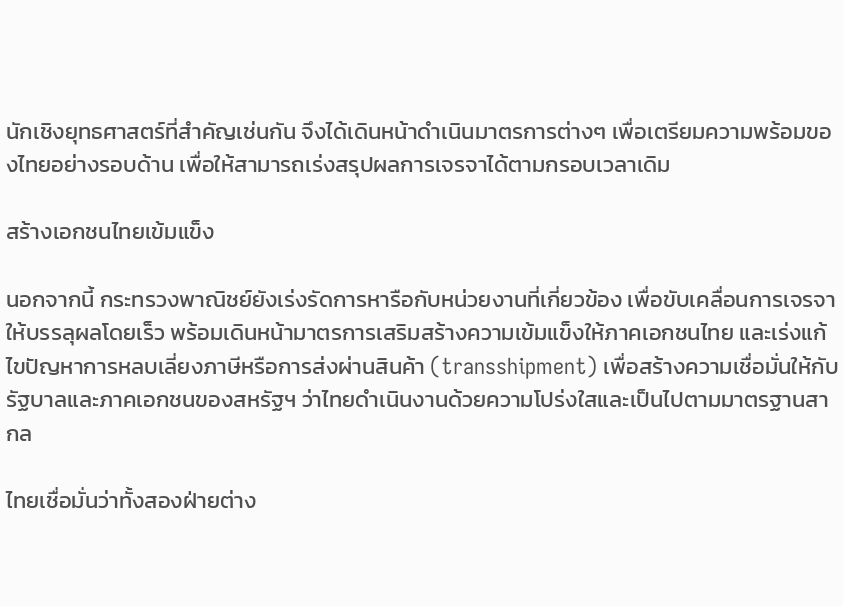นักเชิงยุทธศาสตร์ที่สำคัญเช่นกัน จึงได้เดินหน้าดำเนินมาตรการต่างๆ เพื่อเตรียมความพร้อมของไทยอย่างรอบด้าน เพื่อให้สามารถเร่งสรุปผลการเจรจาได้ตามกรอบเวลาเดิม

สร้างเอกชนไทยเข้มแข็ง

นอกจากนี้ กระทรวงพาณิชย์ยังเร่งรัดการหารือกับหน่วยงานที่เกี่ยวข้อง เพื่อขับเคลื่อนการเจรจาให้บรรลุผลโดยเร็ว พร้อมเดินหน้ามาตรการเสริมสร้างความเข้มแข็งให้ภาคเอกชนไทย และเร่งแก้ไขปัญหาการหลบเลี่ยงภาษีหรือการส่งผ่านสินค้า (transshipment) เพื่อสร้างความเชื่อมั่นให้กับรัฐบาลและภาคเอกชนของสหรัฐฯ ว่าไทยดำเนินงานด้วยความโปร่งใสและเป็นไปตามมาตรฐานสากล

ไทยเชื่อมั่นว่าทั้งสองฝ่ายต่าง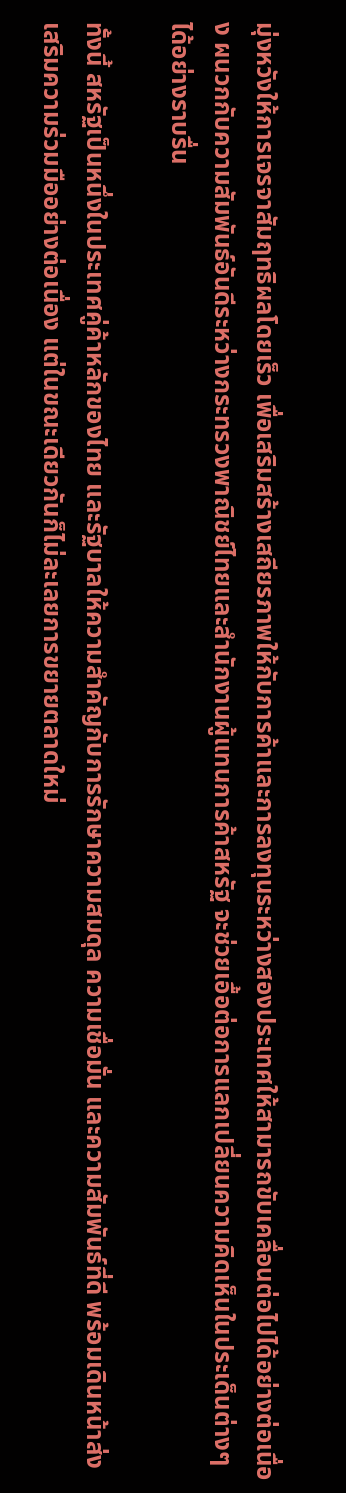มุ่งหวังให้การเจรจาสัมฤทธิผลโดยเร็ว เพื่อเสริมสร้างเสถียรภาพให้กับการค้าและการลงทุนระหว่างสองประเทศให้สามารถขับเคลื่อนต่อไปได้อย่างต่อเนื่อง ผนวกกับความสัมพันธ์อันดีระหว่างกระทรวงพาณิชย์ไทยและสำนักงานผู้แทนการค้าสหรัฐ จะช่วยเอื้อต่อการแลกเปลี่ยนความคิดเห็นในประเด็นต่างๆ ได้อย่างราบรื่น

ทั้งนี้ สหรัฐเป็นหนึ่งในประเทศคู่ค้าหลักของไทย และรัฐบาลให้ความสำคัญกับการรักษาความสมดุล ความเชื่อมั่น และความสัมพันธ์ที่ดี พร้อมเดินหน้าส่งเสริมความร่วมมืออย่างต่อเนื่อง แต่ในขณะเดียวกันก็ไม่ละเลยการขยายตลาดใหม่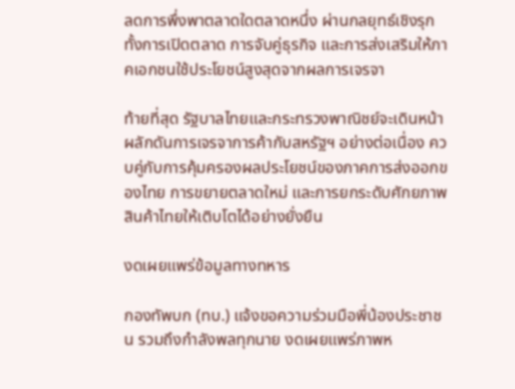ลดการพึ่งพาตลาดใดตลาดหนึ่ง ผ่านกลยุทธ์เชิงรุกทั้งการเปิดตลาด การจับคู่ธุรกิจ และการส่งเสริมให้ภาคเอกชนใช้ประโยชน์สูงสุดจากผลการเจรจา

ท้ายที่สุด รัฐบาลไทยและกระทรวงพาณิชย์จะเดินหน้าผลักดันการเจรจาการค้ากับสหรัฐฯ อย่างต่อเนื่อง ควบคู่กับการคุ้มครองผลประโยชน์ของภาคการส่งออกของไทย การขยายตลาดใหม่ และการยกระดับศักยภาพสินค้าไทยให้เติบโตได้อย่างยั่งยืน

งดเผยแพร่ข้อมูลทางทหาร

กองทัพบก (ทบ.) แจ้งขอความร่วมมือพี่น้องประชาชน รวมถึงกำลังพลทุกนาย งดเผยแพร่ภาพห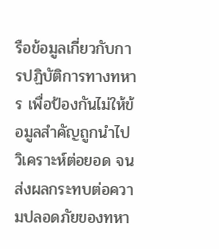รือข้อมูลเกี่ยวกับการปฏิบัติการทางทหาร เพื่อป้องกันไม่ให้ข้อมูลสำคัญถูกนำไปวิเคราะห์ต่อยอด จนส่งผลกระทบต่อความปลอดภัยของทหา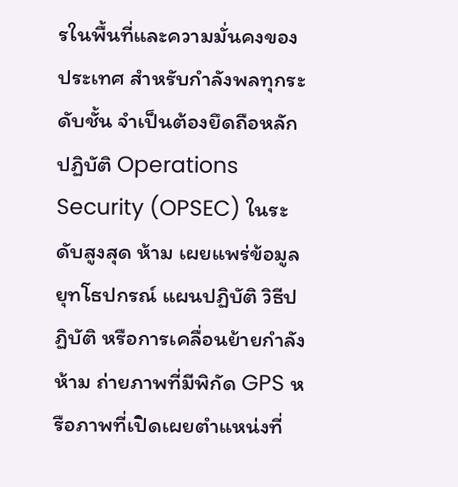รในพื้นที่และความมั่นคงของประเทศ สำหรับกำลังพลทุกระดับชั้น จำเป็นต้องยึดถือหลักปฏิบัติ Operations Security (OPSEC) ในระดับสูงสุด ห้าม เผยแพร่ข้อมูลยุทโธปกรณ์ แผนปฏิบัติ วิธีปฏิบัติ หรือการเคลื่อนย้ายกำลัง ห้าม ถ่ายภาพที่มีพิกัด GPS หรือภาพที่เปิดเผยตำแหน่งที่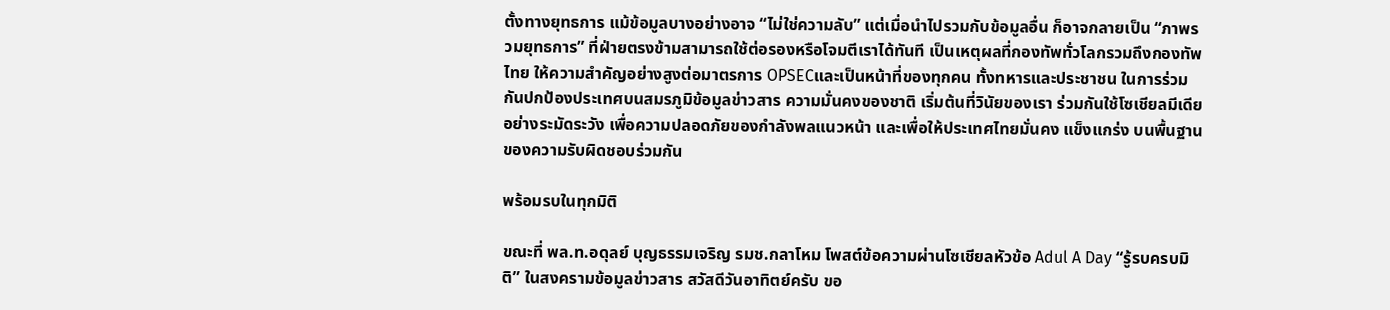ตั้งทางยุทธการ แม้ข้อมูลบางอย่างอาจ “ไม่ใช่ความลับ” แต่เมื่อนำไปรวมกับข้อมูลอื่น ก็อาจกลายเป็น “ภาพรวมยุทธการ” ที่ฝ่ายตรงข้ามสามารถใช้ต่อรองหรือโจมตีเราได้ทันที เป็นเหตุผลที่กองทัพทั่วโลกรวมถึงกองทัพไทย ให้ความสำคัญอย่างสูงต่อมาตรการ OPSECและเป็นหน้าที่ของทุกคน ทั้งทหารและประชาชน ในการร่วมกันปกป้องประเทศบนสมรภูมิข้อมูลข่าวสาร ความมั่นคงของชาติ เริ่มต้นที่วินัยของเรา ร่วมกันใช้โซเชียลมีเดียอย่างระมัดระวัง เพื่อความปลอดภัยของกำลังพลแนวหน้า และเพื่อให้ประเทศไทยมั่นคง แข็งแกร่ง บนพื้นฐานของความรับผิดชอบร่วมกัน

พร้อมรบในทุกมิติ

ขณะที่ พล.ท.อดุลย์ บุญธรรมเจริญ รมช.กลาโหม โพสต์ข้อความผ่านโซเชียลหัวข้อ Adul A Day “รู้รบครบมิติ” ในสงครามข้อมูลข่าวสาร สวัสดีวันอาทิตย์ครับ ขอ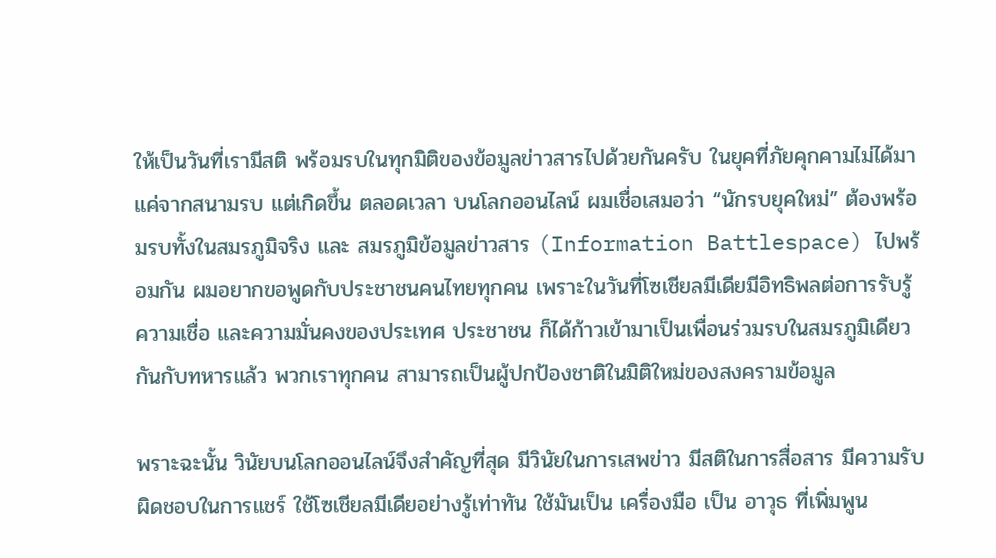ให้เป็นวันที่เรามีสติ พร้อมรบในทุกมิติของข้อมูลข่าวสารไปด้วยกันครับ ในยุคที่ภัยคุกคามไม่ได้มาแค่จากสนามรบ แต่เกิดขึ้น ตลอดเวลา บนโลกออนไลน์ ผมเชื่อเสมอว่า “นักรบยุคใหม่” ต้องพร้อมรบทั้งในสมรภูมิจริง และ สมรภูมิข้อมูลข่าวสาร (Information Battlespace) ไปพร้อมกัน ผมอยากขอพูดกับประชาชนคนไทยทุกคน เพราะในวันที่โซเชียลมีเดียมีอิทธิพลต่อการรับรู้ ความเชื่อ และความมั่นคงของประเทศ ประชาชน ก็ได้ก้าวเข้ามาเป็นเพื่อนร่วมรบในสมรภูมิเดียวกันกับทหารแล้ว พวกเราทุกคน สามารถเป็นผู้ปกป้องชาติในมิติใหม่ของสงครามข้อมูล

พราะฉะนั้น วินัยบนโลกออนไลน์จึงสำคัญที่สุด มีวินัยในการเสพข่าว มีสติในการสื่อสาร มีความรับผิดชอบในการแชร์ ใช้โซเชียลมีเดียอย่างรู้เท่าทัน ใช้มันเป็น เครื่องมือ เป็น อาวุธ ที่เพิ่มพูน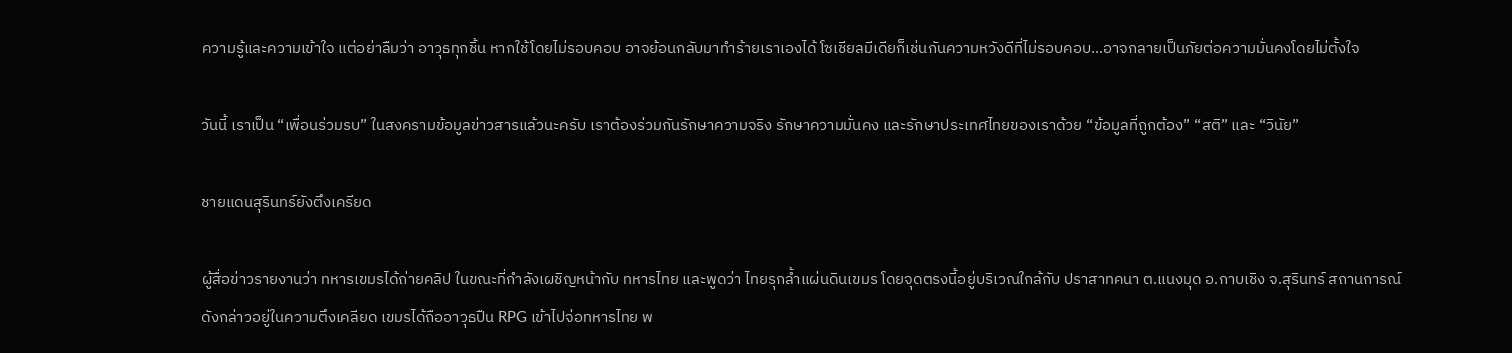ความรู้และความเข้าใจ แต่อย่าลืมว่า อาวุธทุกชิ้น หากใช้โดยไม่รอบคอบ อาจย้อนกลับมาทำร้ายเราเองได้ โซเชียลมีเดียก็เช่นกันความหวังดีที่ไม่รอบคอบ…อาจกลายเป็นภัยต่อความมั่นคงโดยไม่ตั้งใจ

วันนี้ เราเป็น “เพื่อนร่วมรบ” ในสงครามข้อมูลข่าวสารแล้วนะครับ เราต้องร่วมกันรักษาความจริง รักษาความมั่นคง และรักษาประเทศไทยของเราด้วย “ข้อมูลที่ถูกต้อง” “สติ” และ “วินัย”

ชายแดนสุรินทร์ยังตึงเครียด

ผู้สื่อข่าวรายงานว่า ทหารเขมรได้ถ่ายคลิป ในขณะที่กำลังเผชิญหน้ากับ ทหารไทย และพูดว่า ไทยรุกล้ำแผ่นดินเขมร โดยจุดตรงนี้อยู่บริเวณใกล้กับ ปราสาทคนา ต.แนงมุด อ.กาบเชิง จ.สุรินทร์ สถานการณ์ดังกล่าวอยู่ในความตึงเคลียด เขมรได้ถืออาวุธปืน RPG เข้าไปจ่อทหารไทย พ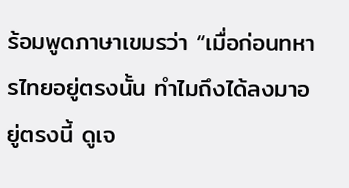ร้อมพูดภาษาเขมรว่า “เมื่อก่อนทหารไทยอยู่ตรงนั้น ทำไมถึงได้ลงมาอยู่ตรงนี้ ดูเจ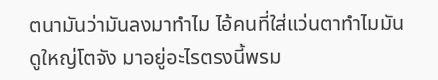ตนามันว่ามันลงมาทำไม ไอ้คนที่ใส่แว่นตาทำไมมันดูใหญ่โตจัง มาอยู่อะไรตรงนี้พรม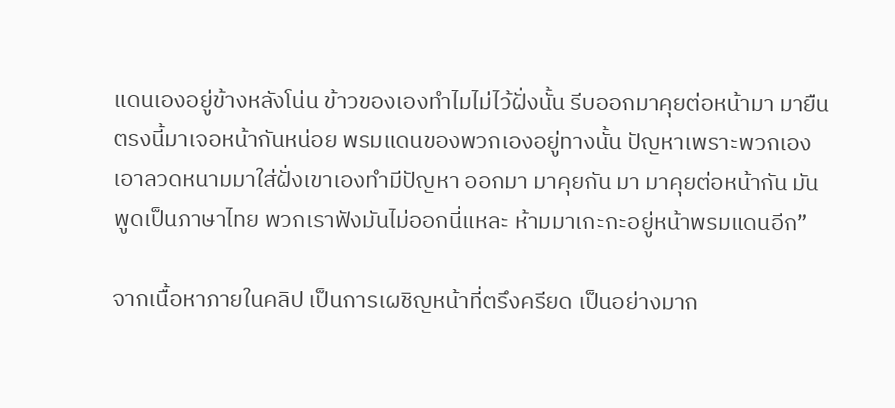แดนเองอยู่ข้างหลังโน่น ข้าวของเองทำไมไม่ไว้ฝั่งนั้น รีบออกมาคุยต่อหน้ามา มายืนตรงนี้มาเจอหน้ากันหน่อย พรมแดนของพวกเองอยู่ทางนั้น ปัญหาเพราะพวกเองเอาลวดหนามมาใส่ฝั่งเขาเองทำมีปัญหา ออกมา มาคุยกัน มา มาคุยต่อหน้ากัน มันพูดเป็นภาษาไทย พวกเราฟังมันไม่ออกนี่แหละ ห้ามมาเกะกะอยู่หน้าพรมแดนอีก”

จากเนื้อหาภายในคลิป เป็นการเผชิญหน้าที่ตรึงครียด เป็นอย่างมาก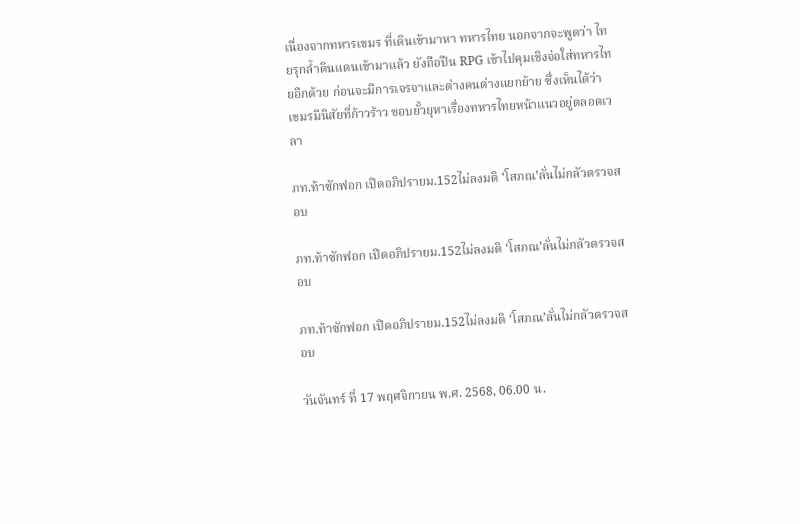เนื่องจากทหารเขมร ที่เดินเข้ามาหา ทหารไทย นอกจากจะพูดว่า ไทยรุกล้ำดินแดนเข้ามาแล้ว ยังถือปืน RPG เข้าไปคุมเชิงจ่อใส่ทหารไทยอีกด้วย ก่อนจะมีการเจรจาและต่างคนต่างแยกย้าย ซึ่งเห็นได้ว่า เขมรมีนิสัยที่ก้าวร้าว ชอบยั้วยุหาเรื่องทหารไทยหน้าแนวอยู่ตลอดเวลา

ภท.ท้าซักฟอก เปิดอภิปรายม.152ไม่ลงมติ ‘โสภณ’ลั่นไม่กลัวตรวจสอบ

ภท.ท้าซักฟอก เปิดอภิปรายม.152ไม่ลงมติ ‘โสภณ’ลั่นไม่กลัวตรวจสอบ

ภท.ท้าซักฟอก เปิดอภิปรายม.152ไม่ลงมติ ‘โสภณ’ลั่นไม่กลัวตรวจสอบ

วันจันทร์ ที่ 17 พฤศจิกายน พ.ศ. 2568, 06.00 น.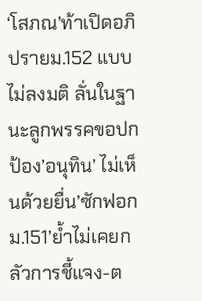‘โสภณ’ท้าเปิดอภิปรายม.152 แบบไม่ลงมติ ลั่นในฐานะลูกพรรคขอปกป้อง’อนุทิน’ ไม่เห็นด้วยยื่น’ซักฟอกม.151’ย้ำไม่เคยกลัวการชี้แจง-ต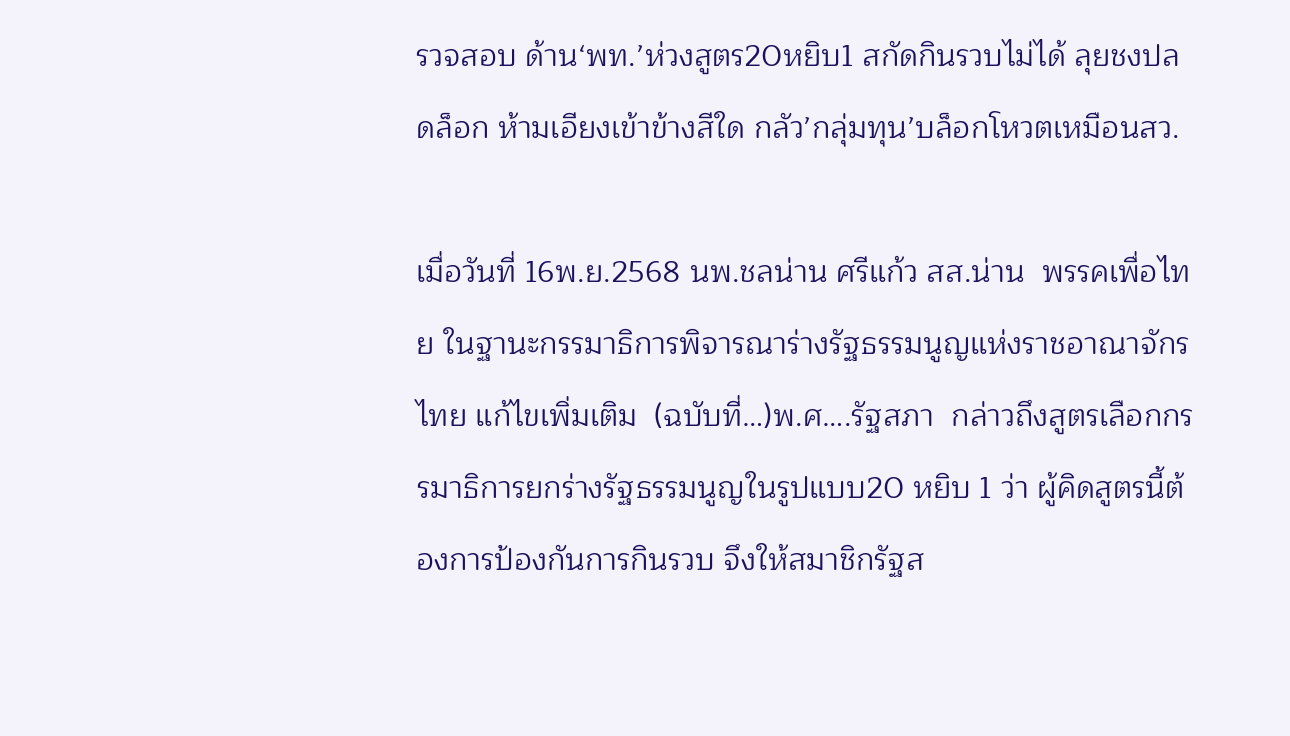รวจสอบ ด้าน‘พท.’ห่วงสูตร20หยิบ1 สกัดกินรวบไม่ได้ ลุยชงปลดล็อก ห้ามเอียงเข้าข้างสีใด กลัว’กลุ่มทุน’บล็อกโหวตเหมือนสว.

เมื่อวันที่ 16พ.ย.2568 นพ.ชลน่าน ศรีแก้ว สส.น่าน  พรรคเพื่อไทย ในฐานะกรรมาธิการพิจารณาร่างรัฐธรรมนูญแห่งราชอาณาจักรไทย แก้ไขเพิ่มเติม  (ฉบับที่…)พ.ศ….รัฐสภา  กล่าวถึงสูตรเลือกกรรมาธิการยกร่างรัฐธรรมนูญในรูปแบบ20 หยิบ 1 ว่า ผู้คิดสูตรนี้ต้องการป้องกันการกินรวบ จึงให้สมาชิกรัฐส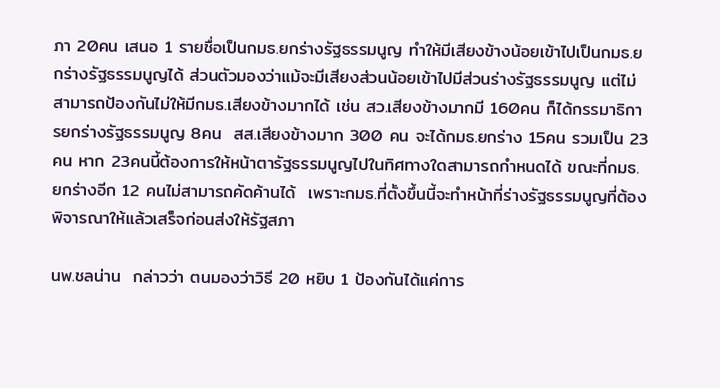ภา 20คน เสนอ 1 รายชื่อเป็นกมธ.ยกร่างรัฐธรรมนูญ ทำให้มีเสียงข้างน้อยเข้าไปเป็นกมธ.ยกร่างรัฐธรรมนูญได้ ส่วนตัวมองว่าแม้จะมีเสียงส่วนน้อยเข้าไปมีส่วนร่างรัฐธรรมนูญ แต่ไม่สามารถป้องกันไม่ให้มีกมธ.เสียงข้างมากได้ เช่น สว.เสียงข้างมากมี 160คน ก็ได้กรรมาธิการยกร่างรัฐธรรมนูญ 8คน  สส.เสียงข้างมาก 300 คน จะได้กมธ.ยกร่าง 15คน รวมเป็น 23คน หาก 23คนนี้ต้องการให้หน้าตารัฐธรรมนูญไปในทิศทางใดสามารถกำหนดได้ ขณะที่กมธ.ยกร่างอีก 12 คนไม่สามารถคัดค้านได้  เพราะกมธ.ที่ตั้งขึ้นนี้จะทำหน้าที่ร่างรัฐธรรมนูญที่ต้องพิจารณาให้แล้วเสร็จก่อนส่งให้รัฐสภา

นพ.ชลน่าน  กล่าวว่า ตนมองว่าวิธี 20 หยิบ 1 ป้องกันได้แค่การ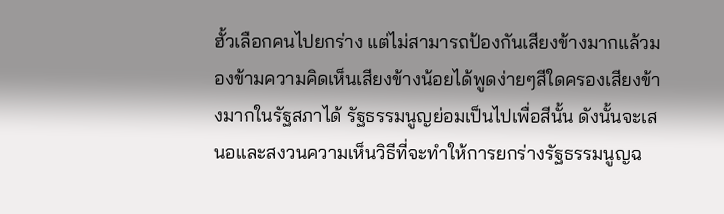ฮั้วเลือกคนไปยกร่าง แต่ไม่สามารถป้องกันเสียงข้างมากแล้วมองข้ามความคิดเห็นเสียงข้างน้อยได้พูดง่ายๆสีใดครองเสียงข้างมากในรัฐสภาได้ รัฐธรรมนูญย่อมเป็นไปเพื่อสีนั้น ดังนั้นจะเสนอและสงวนความเห็นวิธีที่จะทำให้การยกร่างรัฐธรรมนูญฉ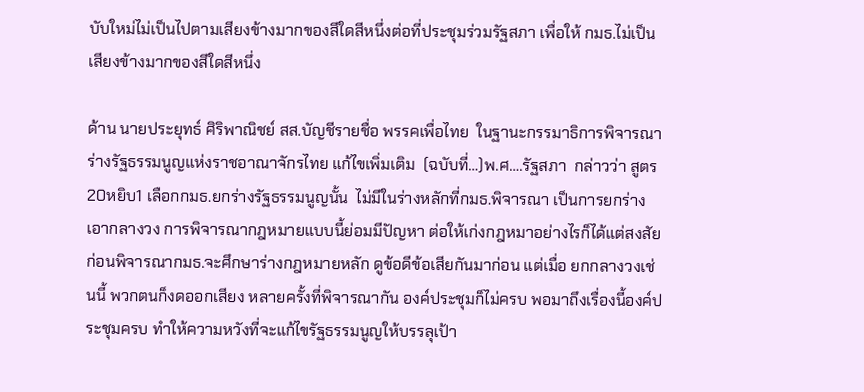บับใหม่ไม่เป็นไปตามเสียงข้างมากของสีใดสีหนึ่งต่อที่ประชุมร่วมรัฐสภา เพื่อให้ กมธ.ไม่เป็นเสียงข้างมากของสีใดสีหนึ่ง

ด้าน นายประยุทธ์ ศิริพาณิชย์ สส.บัญชีรายชื่อ พรรคเพื่อไทย  ในฐานะกรรมาธิการพิจารณาร่างรัฐธรรมนูญแห่งราชอาณาจักรไทย แก้ไขเพิ่มเติม  (ฉบับที่…)พ.ศ….รัฐสภา  กล่าวว่า สูตร20หยิบ1 เลือกกมธ.ยกร่างรัฐธรรมนูญนั้น  ไม่มีในร่างหลักที่กมธ.พิจารณา เป็นการยกร่างเอากลางวง การพิจารณากฎหมายแบบนี้ย่อมมีปัญหา ต่อให้เก่งกฎหมาอย่างไรก็ได้แต่สงสัย ก่อนพิจารณากมธ.จะศึกษาร่างกฎหมายหลัก ดูข้อดีข้อเสียกันมาก่อน แต่เมื่อ ยกกลางวงเช่นนี้ พวกตนก็งดออกเสียง หลายครั้งที่พิจารณากัน องค์ประชุมก็ไม่ครบ พอมาถึงเรื่องนี้องค์ประชุมครบ ทำให้ความหวังที่จะแก้ไขรัฐธรรมนูญให้บรรลุเป้า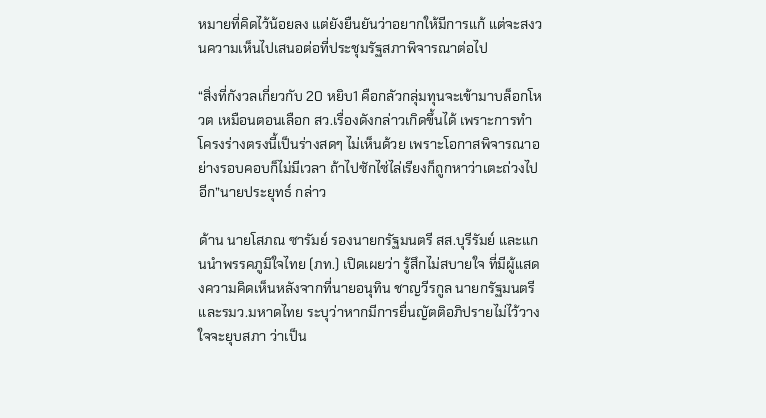หมายที่คิดไว้น้อยลง แต่ยังยืนยันว่าอยากให้มีการแก้ แต่จะสงวนความเห็นไปเสนอต่อที่ประชุมรัฐสภาพิจารณาต่อไป

“สิ่งที่กังวลเกี่ยวกับ 20 หยิบ1 คือกลัวกลุ่มทุนจะเข้ามาบล็อกโหวต เหมือนตอนเลือก สว.เรื่องดังกล่าวเกิดขึ้นได้ เพราะการทำโครงร่างตรงนี้เป็นร่างสดๆ ไม่เห็นด้วย เพราะโอกาสพิจารณาอย่างรอบคอบก็ไม่มีเวลา ถ้าไปซักไซ่ไล่เรียงก็ถูกหาว่าเตะถ่วงไปอีก”นายประยุทธ์ กล่าว

ด้าน นายโสภณ ซารัมย์ รองนายกรัฐมนตรี สส.บุรีรัมย์ และแกนนำพรรคภูมิใจไทย (ภท.) เปิดเผยว่า รู้สึกไม่สบายใจ ที่มีผู้แสดงความคิดเห็นหลังจากที่นายอนุทิน ชาญวีรกูล นายกรัฐมนตรี และรมว.มหาดไทย ระบุว่าหากมีการยื่นญัตติอภิปรายไม่ไว้วางใจจะยุบสภา ว่าเป็น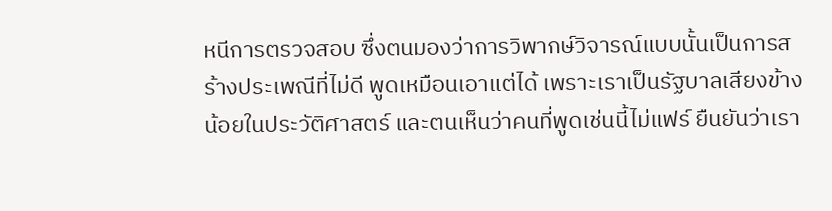หนีการตรวจสอบ ซึ่งตนมองว่าการวิพากษ์วิจารณ์แบบนั้นเป็นการสร้างประเพณีที่ไม่ดี พูดเหมือนเอาแต่ได้ เพราะเราเป็นรัฐบาลเสียงข้างน้อยในประวัติศาสตร์ และตนเห็นว่าคนที่พูดเช่นนี้ไม่แฟร์ ยืนยันว่าเรา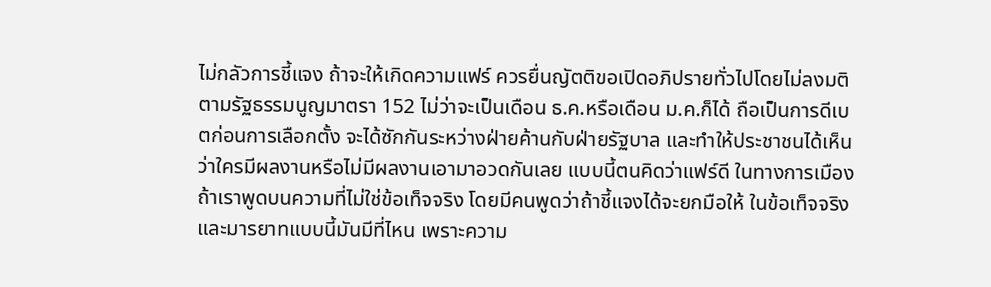ไม่กลัวการชี้แจง ถ้าจะให้เกิดความแฟร์ ควรยื่นญัตติขอเปิดอภิปรายทั่วไปโดยไม่ลงมติตามรัฐธรรมนูญมาตรา 152 ไม่ว่าจะเป็นเดือน ธ.ค.หรือเดือน ม.ค.ก็ได้ ถือเป็นการดีเบตก่อนการเลือกตั้ง จะได้ซักกันระหว่างฝ่ายค้านกับฝ่ายรัฐบาล และทำให้ประชาชนได้เห็น ว่าใครมีผลงานหรือไม่มีผลงานเอามาอวดกันเลย แบบนี้ตนคิดว่าแฟร์ดี ในทางการเมืองถ้าเราพูดบนความที่ไม่ใช่ข้อเท็จจริง โดยมีคนพูดว่าถ้าชี้แจงได้จะยกมือให้ ในข้อเท็จจริง และมารยาทแบบนี้มันมีที่ไหน เพราะความ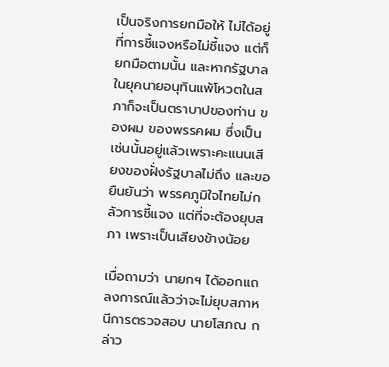เป็นจริงการยกมือให้ ไม่ได้อยู่ที่การชี้แจงหรือไม่ชี้แจง แต่ก็ยกมือตามนั้น และหากรัฐบาลในยุคนายอนุทินแพ้โหวตในสภาก็จะเป็นตราบาปของท่าน ของผม ของพรรคผม ซึ่งเป็นเช่นนั้นอยู่แล้วเพราะคะแนนเสียงของฝั่งรัฐบาลไม่ถึง และขอยืนยันว่า พรรคภูมิใจไทยไม่กลัวการชี้แจง แต่ที่จะต้องยุบสภา เพราะเป็นเสียงข้างน้อย

เมื่อถามว่า นายกฯ ได้ออกแถลงการณ์แล้วว่าจะไม่ยุบสภาหนีการตรวจสอบ นายโสภณ กล่าว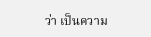ว่า เป็นความ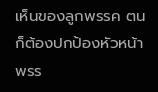เห็นของลูกพรรค ตนก็ต้องปกป้องหัวหน้าพรร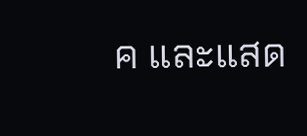ค และแสด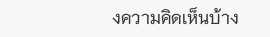งความคิดเห็นบ้าง